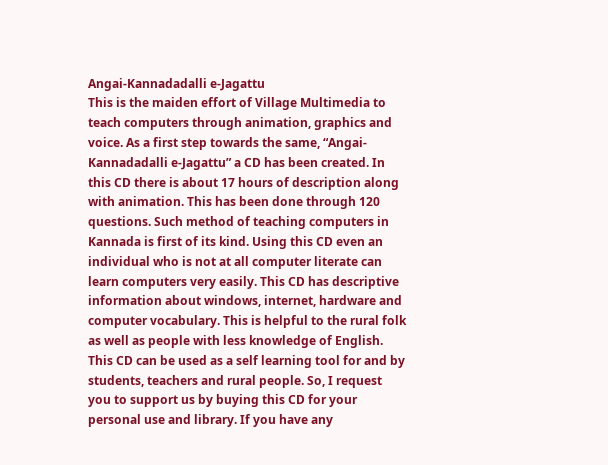Angai-Kannadadalli e-Jagattu
This is the maiden effort of Village Multimedia to teach computers through animation, graphics and voice. As a first step towards the same, “Angai-Kannadadalli e-Jagattu” a CD has been created. In this CD there is about 17 hours of description along with animation. This has been done through 120 questions. Such method of teaching computers in Kannada is first of its kind. Using this CD even an individual who is not at all computer literate can learn computers very easily. This CD has descriptive information about windows, internet, hardware and computer vocabulary. This is helpful to the rural folk as well as people with less knowledge of English.
This CD can be used as a self learning tool for and by students, teachers and rural people. So, I request you to support us by buying this CD for your personal use and library. If you have any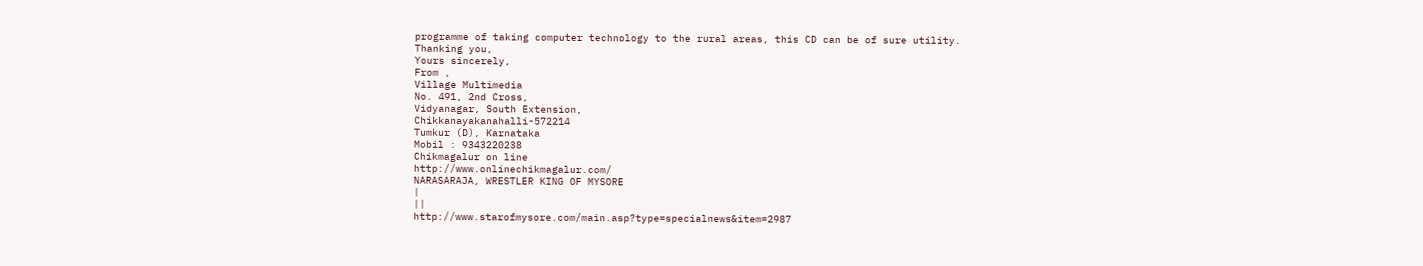programme of taking computer technology to the rural areas, this CD can be of sure utility.
Thanking you,
Yours sincerely,
From ,
Village Multimedia
No. 491, 2nd Cross,
Vidyanagar, South Extension,
Chikkanayakanahalli-572214
Tumkur (D), Karnataka
Mobil : 9343220238
Chikmagalur on line
http://www.onlinechikmagalur.com/
NARASARAJA, WRESTLER KING OF MYSORE
|
||
http://www.starofmysore.com/main.asp?type=specialnews&item=2987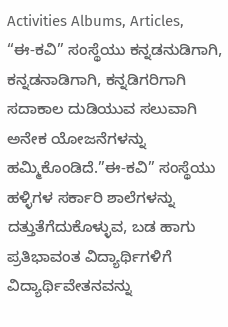Activities Albums, Articles,
“ಈ-ಕವಿ” ಸಂಸ್ಥೆಯು ಕನ್ನಡನುಡಿಗಾಗಿ, ಕನ್ನಡನಾಡಿಗಾಗಿ, ಕನ್ನಡಿಗರಿಗಾಗಿ ಸದಾಕಾಲ ದುಡಿಯುವ ಸಲುವಾಗಿ ಅನೇಕ ಯೋಜನೆಗಳನ್ನು ಹಮ್ಮಿಕೊಂಡಿದೆ.”ಈ-ಕವಿ” ಸಂಸ್ಥೆಯು ಹಳ್ಳಿಗಳ ಸರ್ಕಾರಿ ಶಾಲೆಗಳನ್ನು ದತ್ತುತೆಗೆದುಕೊಳ್ಳುವ, ಬಡ ಹಾಗು ಪ್ರತಿಭಾವಂತ ವಿದ್ಯಾರ್ಥಿಗಳಿಗೆ ವಿದ್ಯಾರ್ಥಿವೇತನವನ್ನು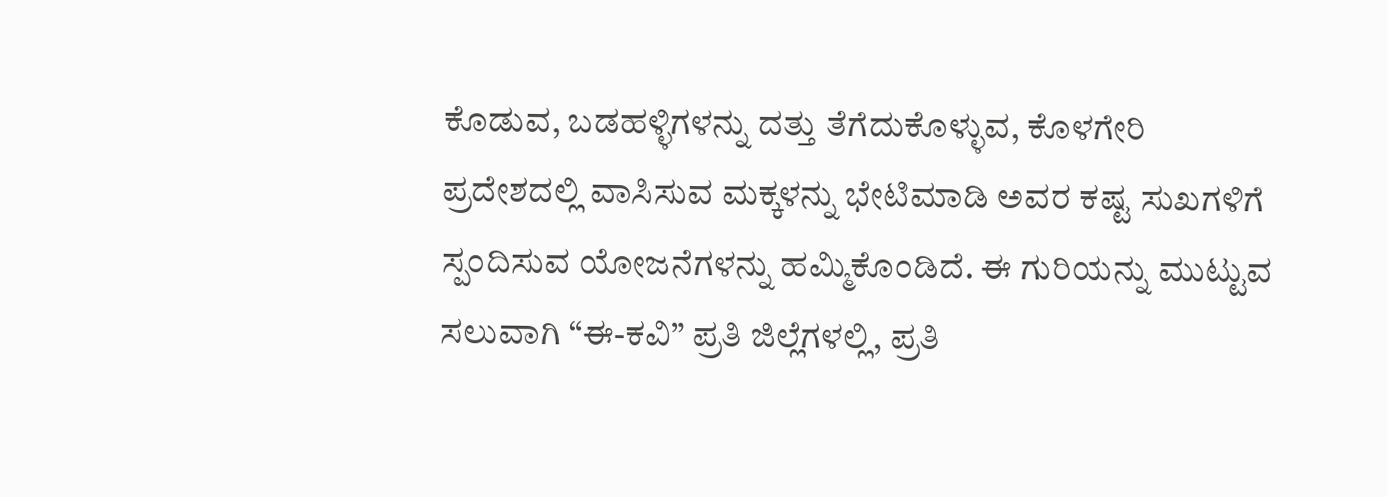ಕೊಡುವ, ಬಡಹಳ್ಳಿಗಳನ್ನು ದತ್ತು ತೆಗೆದುಕೊಳ್ಳುವ, ಕೊಳಗೇರಿ ಪ್ರದೇಶದಲ್ಲಿ ವಾಸಿಸುವ ಮಕ್ಕಳನ್ನು ಭೇಟಿಮಾಡಿ ಅವರ ಕಷ್ಟ ಸುಖಗಳಿಗೆ ಸ್ಪಂದಿಸುವ ಯೋಜನೆಗಳನ್ನು ಹಮ್ಮಿಕೊಂಡಿದೆ. ಈ ಗುರಿಯನ್ನು ಮುಟ್ಟುವ ಸಲುವಾಗಿ “ಈ-ಕವಿ” ಪ್ರತಿ ಜಿಲ್ಲೆಗಳಲ್ಲಿ, ಪ್ರತಿ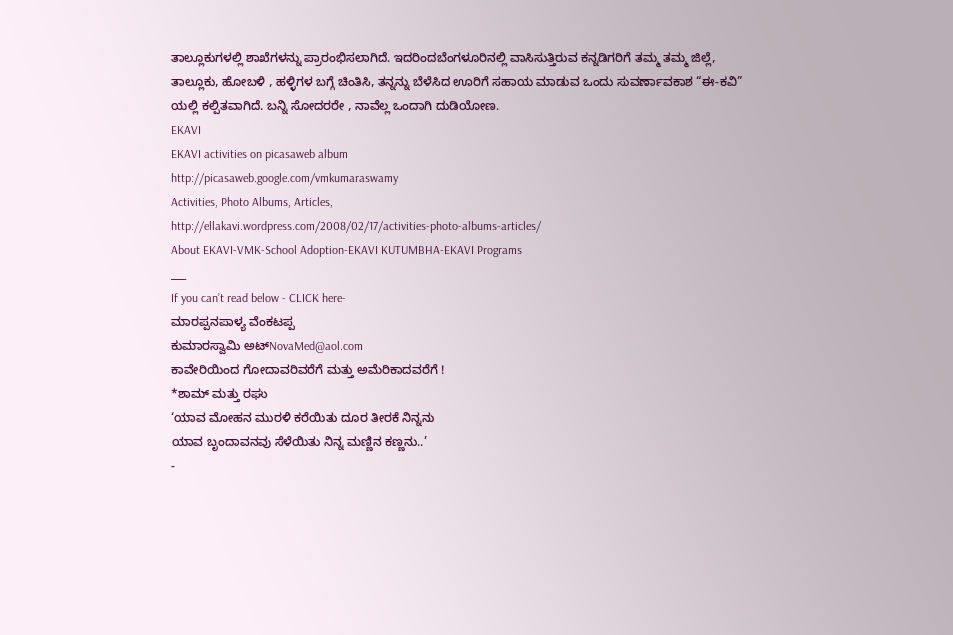ತಾಲ್ಲೂಕುಗಳಲ್ಲಿ ಶಾಖೆಗಳನ್ನು ಪ್ರಾರಂಭಿಸಲಾಗಿದೆ. ಇದರಿಂದಬೆಂಗಳೂರಿನಲ್ಲಿ ವಾಸಿಸುತ್ತಿರುವ ಕನ್ನಡಿಗರಿಗೆ ತಮ್ಮ ತಮ್ಮ ಜಿಲ್ಲೆ, ತಾಲ್ಲೂಕು, ಹೋಬಳಿ , ಹಳ್ಳಿಗಳ ಬಗ್ಗೆ ಚಿಂತಿಸಿ, ತನ್ನನ್ನು ಬೆಳೆಸಿದ ಊರಿಗೆ ಸಹಾಯ ಮಾಡುವ ಒಂದು ಸುವರ್ಣಾವಕಾಶ “ಈ-ಕವಿ” ಯಲ್ಲಿ ಕಲ್ಪಿತವಾಗಿದೆ. ಬನ್ನಿ ಸೋದರರೇ , ನಾವೆಲ್ಲ ಒಂದಾಗಿ ದುಡಿಯೋಣ.
EKAVI
EKAVI activities on picasaweb album
http://picasaweb.google.com/vmkumaraswamy
Activities, Photo Albums, Articles,
http://ellakavi.wordpress.com/2008/02/17/activities-photo-albums-articles/
About EKAVI-VMK-School Adoption-EKAVI KUTUMBHA-EKAVI Programs
___
If you can’t read below - CLICK here-
ಮಾರಪ್ಪನಪಾಳ್ಯ ವೆಂಕಟಪ್ಪ
ಕುಮಾರಸ್ವಾಮಿ ಅಟ್NovaMed@aol.com
ಕಾವೇರಿಯಿಂದ ಗೋದಾವರಿವರೆಗೆ ಮತ್ತು ಅಮೆರಿಕಾದವರೆಗೆ !
*ಶಾಮ್ ಮತ್ತು ರಘು
‘ಯಾವ ಮೋಹನ ಮುರಳಿ ಕರೆಯಿತು ದೂರ ತೀರಕೆ ನಿನ್ನನು
ಯಾವ ಬೃಂದಾವನವು ಸೆಳೆಯಿತು ನಿನ್ನ ಮಣ್ಣಿನ ಕಣ್ಣನು..’
-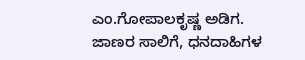ಎಂ.ಗೋಪಾಲಕೃಷ್ಣ ಅಡಿಗ.
ಜಾಣರ ಸಾಲಿಗೆ, ಧನದಾಹಿಗಳ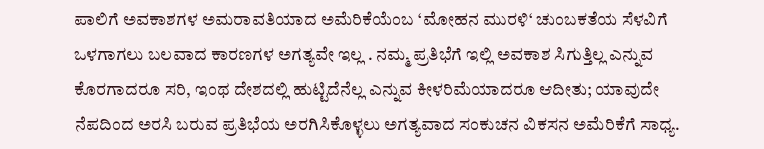ಪಾಲಿಗೆ ಅವಕಾಶಗಳ ಅಮರಾವತಿಯಾದ ಅಮೆರಿಕೆಯೆಂಬ ‘ಮೋಹನ ಮುರಳಿ‘ ಚುಂಬಕತೆಯ ಸೆಳವಿಗೆ ಒಳಗಾಗಲು ಬಲವಾದ ಕಾರಣಗಳ ಅಗತ್ಯವೇ ಇಲ್ಲ . ನಮ್ಮ ಪ್ರತಿಭೆಗೆ ಇಲ್ಲಿ ಅವಕಾಶ ಸಿಗುತ್ತಿಲ್ಲ ಎನ್ನುವ ಕೊರಗಾದರೂ ಸರಿ, ಇಂಥ ದೇಶದಲ್ಲಿ ಹುಟ್ಟಿದೆನೆಲ್ಲ ಎನ್ನುವ ಕೀಳರಿಮೆಯಾದರೂ ಆದೀತು; ಯಾವುದೇ ನೆಪದಿಂದ ಅರಸಿ ಬರುವ ಪ್ರತಿಭೆಯ ಅರಗಿಸಿಕೊಳ್ಳಲು ಅಗತ್ಯವಾದ ಸಂಕುಚನ ವಿಕಸನ ಅಮೆರಿಕೆಗೆ ಸಾಧ್ಯ.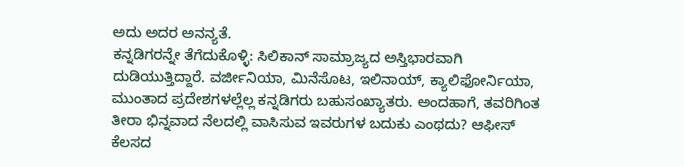ಅದು ಅದರ ಅನನ್ಯತೆ.
ಕನ್ನಡಿಗರನ್ನೇ ತೆಗೆದುಕೊಳ್ಳಿ: ಸಿಲಿಕಾನ್ ಸಾಮ್ರಾಜ್ಯದ ಅಸ್ತಿಭಾರವಾಗಿ ದುಡಿಯುತ್ತಿದ್ದಾರೆ. ವರ್ಜೀನಿಯಾ, ಮಿನೆಸೊಟ, ಇಲಿನಾಯ್, ಕ್ಯಾಲಿಫೋರ್ನಿಯಾ, ಮುಂತಾದ ಪ್ರದೇಶಗಳಲ್ಲೆಲ್ಲ ಕನ್ನಡಿಗರು ಬಹುಸಂಖ್ಯಾತರು. ಅಂದಹಾಗೆ, ತವರಿಗಿಂತ ತೀರಾ ಭಿನ್ನವಾದ ನೆಲದಲ್ಲಿ ವಾಸಿಸುವ ಇವರುಗಳ ಬದುಕು ಎಂಥದು? ಆಫೀಸ್ ಕೆಲಸದ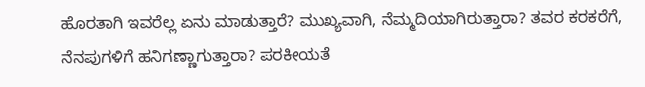ಹೊರತಾಗಿ ಇವರೆಲ್ಲ ಏನು ಮಾಡುತ್ತಾರೆ? ಮುಖ್ಯವಾಗಿ, ನೆಮ್ಮದಿಯಾಗಿರುತ್ತಾರಾ? ತವರ ಕರಕರೆಗೆ, ನೆನಪುಗಳಿಗೆ ಹನಿಗಣ್ಣಾಗುತ್ತಾರಾ? ಪರಕೀಯತೆ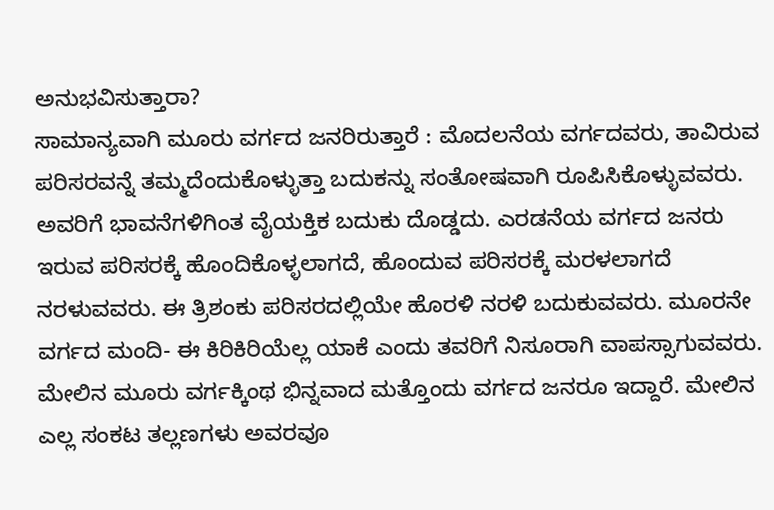ಅನುಭವಿಸುತ್ತಾರಾ?
ಸಾಮಾನ್ಯವಾಗಿ ಮೂರು ವರ್ಗದ ಜನರಿರುತ್ತಾರೆ : ಮೊದಲನೆಯ ವರ್ಗದವರು, ತಾವಿರುವ ಪರಿಸರವನ್ನೆ ತಮ್ಮದೆಂದುಕೊಳ್ಳುತ್ತಾ ಬದುಕನ್ನು ಸಂತೋಷವಾಗಿ ರೂಪಿಸಿಕೊಳ್ಳುವವರು. ಅವರಿಗೆ ಭಾವನೆಗಳಿಗಿಂತ ವೈಯಕ್ತಿಕ ಬದುಕು ದೊಡ್ಡದು. ಎರಡನೆಯ ವರ್ಗದ ಜನರು ಇರುವ ಪರಿಸರಕ್ಕೆ ಹೊಂದಿಕೊಳ್ಳಲಾಗದೆ, ಹೊಂದುವ ಪರಿಸರಕ್ಕೆ ಮರಳಲಾಗದೆ ನರಳುವವರು. ಈ ತ್ರಿಶಂಕು ಪರಿಸರದಲ್ಲಿಯೇ ಹೊರಳಿ ನರಳಿ ಬದುಕುವವರು. ಮೂರನೇ ವರ್ಗದ ಮಂದಿ- ಈ ಕಿರಿಕಿರಿಯೆಲ್ಲ ಯಾಕೆ ಎಂದು ತವರಿಗೆ ನಿಸೂರಾಗಿ ವಾಪಸ್ಸಾಗುವವರು.
ಮೇಲಿನ ಮೂರು ವರ್ಗಕ್ಕಿಂಥ ಭಿನ್ನವಾದ ಮತ್ತೊಂದು ವರ್ಗದ ಜನರೂ ಇದ್ದಾರೆ. ಮೇಲಿನ ಎಲ್ಲ ಸಂಕಟ ತಲ್ಲಣಗಳು ಅವರವೂ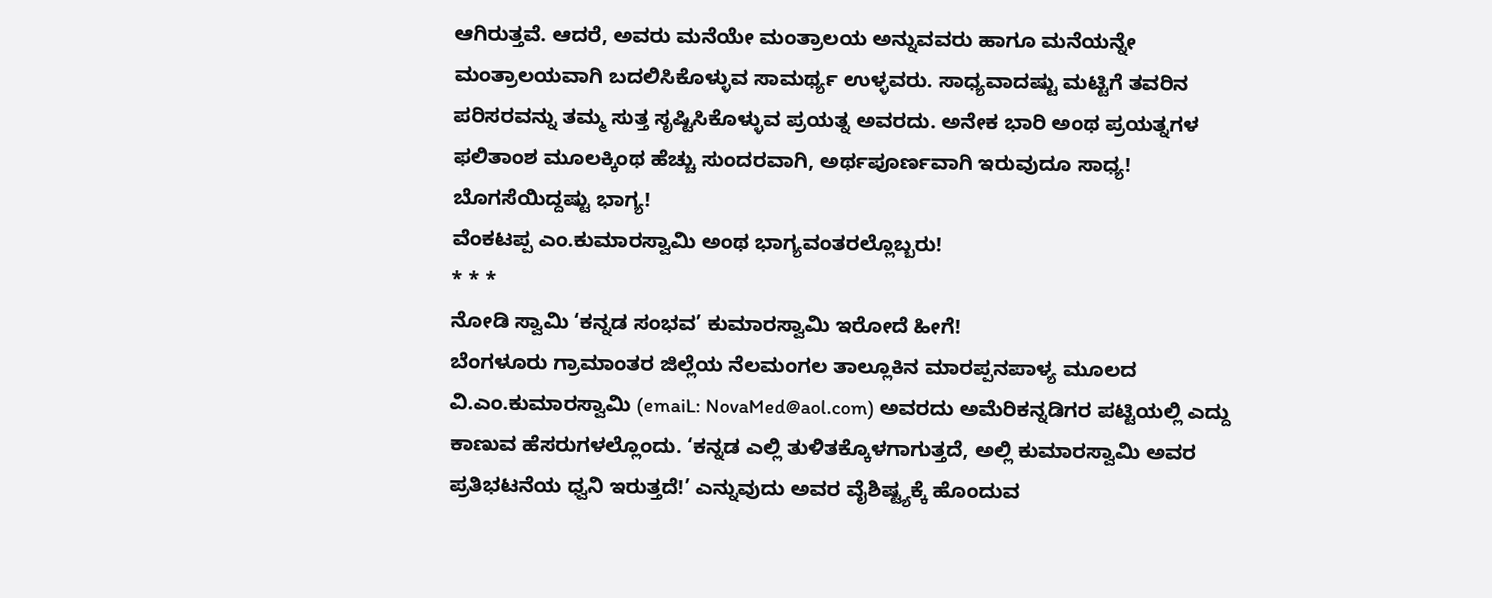ಆಗಿರುತ್ತವೆ. ಆದರೆ, ಅವರು ಮನೆಯೇ ಮಂತ್ರಾಲಯ ಅನ್ನುವವರು ಹಾಗೂ ಮನೆಯನ್ನೇ ಮಂತ್ರಾಲಯವಾಗಿ ಬದಲಿಸಿಕೊಳ್ಳುವ ಸಾಮರ್ಥ್ಯ ಉಳ್ಳವರು. ಸಾಧ್ಯವಾದಷ್ಟು ಮಟ್ಟಿಗೆ ತವರಿನ ಪರಿಸರವನ್ನು ತಮ್ಮ ಸುತ್ತ ಸೃಷ್ಟಿಸಿಕೊಳ್ಳುವ ಪ್ರಯತ್ನ ಅವರದು. ಅನೇಕ ಭಾರಿ ಅಂಥ ಪ್ರಯತ್ನಗಳ ಫಲಿತಾಂಶ ಮೂಲಕ್ಕಿಂಥ ಹೆಚ್ಚು ಸುಂದರವಾಗಿ, ಅರ್ಥಪೂರ್ಣವಾಗಿ ಇರುವುದೂ ಸಾಧ್ಯ! ಬೊಗಸೆಯಿದ್ದಷ್ಟು ಭಾಗ್ಯ!
ವೆಂಕಟಪ್ಪ ಎಂ.ಕುಮಾರಸ್ವಾಮಿ ಅಂಥ ಭಾಗ್ಯವಂತರಲ್ಲೊಬ್ಬರು!
* * *
ನೋಡಿ ಸ್ವಾಮಿ ‘ಕನ್ನಡ ಸಂಭವ’ ಕುಮಾರಸ್ವಾಮಿ ಇರೋದೆ ಹೀಗೆ!
ಬೆಂಗಳೂರು ಗ್ರಾಮಾಂತರ ಜಿಲ್ಲೆಯ ನೆಲಮಂಗಲ ತಾಲ್ಲೂಕಿನ ಮಾರಪ್ಪನಪಾಳ್ಯ ಮೂಲದ ವಿ.ಎಂ.ಕುಮಾರಸ್ವಾಮಿ (emaiL: NovaMed@aol.com) ಅವರದು ಅಮೆರಿಕನ್ನಡಿಗರ ಪಟ್ಟಿಯಲ್ಲಿ ಎದ್ದು ಕಾಣುವ ಹೆಸರುಗಳಲ್ಲೊಂದು. ‘ಕನ್ನಡ ಎಲ್ಲಿ ತುಳಿತಕ್ಕೊಳಗಾಗುತ್ತದೆ, ಅಲ್ಲಿ ಕುಮಾರಸ್ವಾಮಿ ಅವರ ಪ್ರತಿಭಟನೆಯ ಧ್ವನಿ ಇರುತ್ತದೆ!’ ಎನ್ನುವುದು ಅವರ ವೈಶಿಷ್ಟ್ಯಕ್ಕೆ ಹೊಂದುವ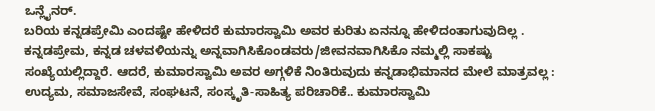ಒನ್ಲೈನರ್.
ಬರಿಯ ಕನ್ನಡಪ್ರೇಮಿ ಎಂದಷ್ಟೇ ಹೇಳಿದರೆ ಕುಮಾರಸ್ವಾಮಿ ಅವರ ಕುರಿತು ಏನನ್ನೂ ಹೇಳಿದಂತಾಗುವುದಿಲ್ಲ . ಕನ್ನಡಪ್ರೇಮ, ಕನ್ನಡ ಚಳವಳಿಯನ್ನು ಅನ್ನವಾಗಿಸಿಕೊಂಡವರು/ಜೀವನವಾಗಿಸಿಕೊ ನಮ್ಮಲ್ಲಿ ಸಾಕಷ್ಟು ಸಂಖ್ಯೆಯಲ್ಲಿದ್ದಾರೆ. ಆದರೆ, ಕುಮಾರಸ್ವಾಮಿ ಅವರ ಅಗ್ಗಳಿಕೆ ನಿಂತಿರುವುದು ಕನ್ನಡಾಭಿಮಾನದ ಮೇಲೆ ಮಾತ್ರವಲ್ಲ : ಉದ್ಯಮ, ಸಮಾಜಸೇವೆ, ಸಂಘಟನೆ, ಸಂಸ್ಕೃತಿ-ಸಾಹಿತ್ಯ ಪರಿಚಾರಿಕೆ.. ಕುಮಾರಸ್ವಾಮಿ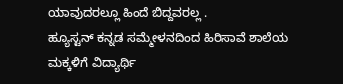ಯಾವುದರಲ್ಲೂ ಹಿಂದೆ ಬಿದ್ದವರಲ್ಲ .
ಹ್ಯೂಸ್ಟನ್ ಕನ್ನಡ ಸಮ್ಮೇಳನದಿಂದ ಹಿರಿಸಾವೆ ಶಾಲೆಯ ಮಕ್ಕಳಿಗೆ ವಿದ್ಯಾರ್ಥಿ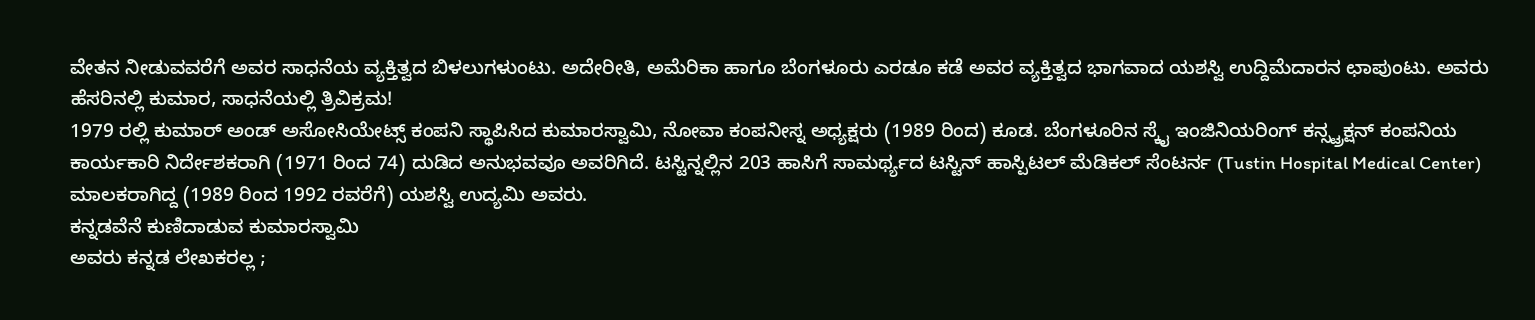ವೇತನ ನೀಡುವವರೆಗೆ ಅವರ ಸಾಧನೆಯ ವ್ಯಕ್ತಿತ್ವದ ಬಿಳಲುಗಳುಂಟು. ಅದೇರೀತಿ, ಅಮೆರಿಕಾ ಹಾಗೂ ಬೆಂಗಳೂರು ಎರಡೂ ಕಡೆ ಅವರ ವ್ಯಕ್ತಿತ್ವದ ಭಾಗವಾದ ಯಶಸ್ವಿ ಉದ್ದಿಮೆದಾರನ ಛಾಪುಂಟು. ಅವರು ಹೆಸರಿನಲ್ಲಿ ಕುಮಾರ, ಸಾಧನೆಯಲ್ಲಿ ತ್ರಿವಿಕ್ರಮ!
1979 ರಲ್ಲಿ ಕುಮಾರ್ ಅಂಡ್ ಅಸೋಸಿಯೇಟ್ಸ್ ಕಂಪನಿ ಸ್ಥಾಪಿಸಿದ ಕುಮಾರಸ್ವಾಮಿ, ನೋವಾ ಕಂಪನೀಸ್ನ ಅಧ್ಯಕ್ಷರು (1989 ರಿಂದ) ಕೂಡ. ಬೆಂಗಳೂರಿನ ಸ್ಕೈ ಇಂಜಿನಿಯರಿಂಗ್ ಕನ್ಸ್ಟ್ರಕ್ಷನ್ ಕಂಪನಿಯ ಕಾರ್ಯಕಾರಿ ನಿರ್ದೇಶಕರಾಗಿ (1971 ರಿಂದ 74) ದುಡಿದ ಅನುಭವವೂ ಅವರಿಗಿದೆ. ಟಸ್ಟಿನ್ನಲ್ಲಿನ 203 ಹಾಸಿಗೆ ಸಾಮರ್ಥ್ಯದ ಟಸ್ಟಿನ್ ಹಾಸ್ಪಿಟಲ್ ಮೆಡಿಕಲ್ ಸೆಂಟರ್ನ (Tustin Hospital Medical Center) ಮಾಲಕರಾಗಿದ್ದ (1989 ರಿಂದ 1992 ರವರೆಗೆ) ಯಶಸ್ವಿ ಉದ್ಯಮಿ ಅವರು.
ಕನ್ನಡವೆನೆ ಕುಣಿದಾಡುವ ಕುಮಾರಸ್ವಾಮಿ
ಅವರು ಕನ್ನಡ ಲೇಖಕರಲ್ಲ ;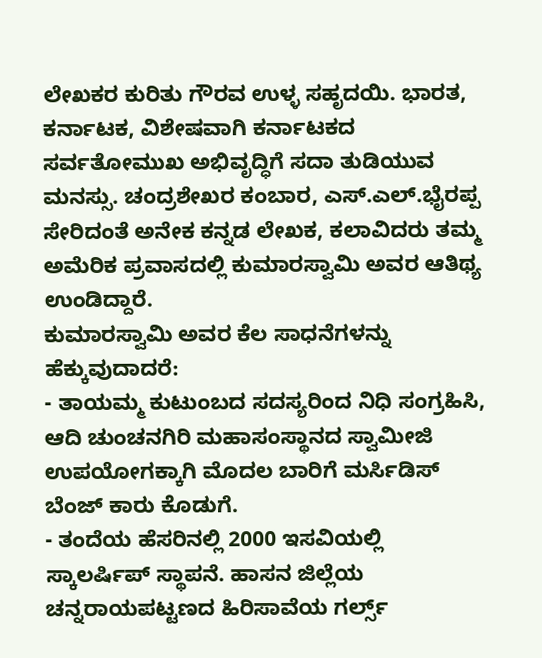ಲೇಖಕರ ಕುರಿತು ಗೌರವ ಉಳ್ಳ ಸಹೃದಯಿ. ಭಾರತ, ಕರ್ನಾಟಕ, ವಿಶೇಷವಾಗಿ ಕರ್ನಾಟಕದ ಸರ್ವತೋಮುಖ ಅಭಿವೃದ್ಧಿಗೆ ಸದಾ ತುಡಿಯುವ ಮನಸ್ಸು. ಚಂದ್ರಶೇಖರ ಕಂಬಾರ, ಎಸ್.ಎಲ್.ಭೈರಪ್ಪ ಸೇರಿದಂತೆ ಅನೇಕ ಕನ್ನಡ ಲೇಖಕ, ಕಲಾವಿದರು ತಮ್ಮ ಅಮೆರಿಕ ಪ್ರವಾಸದಲ್ಲಿ ಕುಮಾರಸ್ವಾಮಿ ಅವರ ಆತಿಥ್ಯ ಉಂಡಿದ್ದಾರೆ.
ಕುಮಾರಸ್ವಾಮಿ ಅವರ ಕೆಲ ಸಾಧನೆಗಳನ್ನು ಹೆಕ್ಕುವುದಾದರೆ:
- ತಾಯಮ್ಮ ಕುಟುಂಬದ ಸದಸ್ಯರಿಂದ ನಿಧಿ ಸಂಗ್ರಹಿಸಿ, ಆದಿ ಚುಂಚನಗಿರಿ ಮಹಾಸಂಸ್ಥಾನದ ಸ್ವಾಮೀಜಿ ಉಪಯೋಗಕ್ಕಾಗಿ ಮೊದಲ ಬಾರಿಗೆ ಮರ್ಸಿಡಿಸ್ ಬೆಂಜ್ ಕಾರು ಕೊಡುಗೆ.
- ತಂದೆಯ ಹೆಸರಿನಲ್ಲಿ 2000 ಇಸವಿಯಲ್ಲಿ ಸ್ಕಾಲರ್ಷಿಪ್ ಸ್ಥಾಪನೆ. ಹಾಸನ ಜಿಲ್ಲೆಯ ಚನ್ನರಾಯಪಟ್ಟಣದ ಹಿರಿಸಾವೆಯ ಗರ್ಲ್ಸ್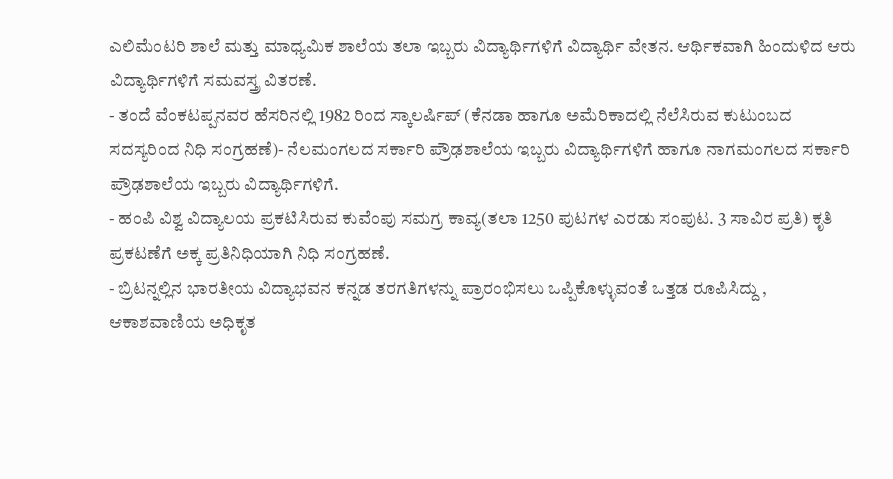ಎಲಿಮೆಂಟರಿ ಶಾಲೆ ಮತ್ತು ಮಾಧ್ಯಮಿಕ ಶಾಲೆಯ ತಲಾ ಇಬ್ಬರು ವಿದ್ಯಾರ್ಥಿಗಳಿಗೆ ವಿದ್ಯಾರ್ಥಿ ವೇತನ. ಆರ್ಥಿಕವಾಗಿ ಹಿಂದುಳಿದ ಆರು ವಿದ್ಯಾರ್ಥಿಗಳಿಗೆ ಸಮವಸ್ತ್ರ ವಿತರಣೆ.
- ತಂದೆ ವೆಂಕಟಪ್ಪನವರ ಹೆಸರಿನಲ್ಲಿ 1982 ರಿಂದ ಸ್ಕಾಲರ್ಷಿಪ್ (ಕೆನಡಾ ಹಾಗೂ ಅಮೆರಿಕಾದಲ್ಲಿ ನೆಲೆಸಿರುವ ಕುಟುಂಬದ ಸದಸ್ಯರಿಂದ ನಿಧಿ ಸಂಗ್ರಹಣೆ)- ನೆಲಮಂಗಲದ ಸರ್ಕಾರಿ ಪ್ರೌಢಶಾಲೆಯ ಇಬ್ಬರು ವಿದ್ಯಾರ್ಥಿಗಳಿಗೆ ಹಾಗೂ ನಾಗಮಂಗಲದ ಸರ್ಕಾರಿ ಪ್ರೌಢಶಾಲೆಯ ಇಬ್ಬರು ವಿದ್ಯಾರ್ಥಿಗಳಿಗೆ.
- ಹಂಪಿ ವಿಶ್ವ ವಿದ್ಯಾಲಯ ಪ್ರಕಟಿಸಿರುವ ಕುವೆಂಪು ಸಮಗ್ರ ಕಾವ್ಯ(ತಲಾ 1250 ಪುಟಗಳ ಎರಡು ಸಂಪುಟ. 3 ಸಾವಿರ ಪ್ರತಿ) ಕೃತಿ ಪ್ರಕಟಣೆಗೆ ಅಕ್ಕ ಪ್ರತಿನಿಧಿಯಾಗಿ ನಿಧಿ ಸಂಗ್ರಹಣೆ.
- ಬ್ರಿಟನ್ನಲ್ಲಿನ ಭಾರತೀಯ ವಿದ್ಯಾಭವನ ಕನ್ನಡ ತರಗತಿಗಳನ್ನು ಪ್ರಾರಂಭಿಸಲು ಒಪ್ಪಿಕೊಳ್ಳುವಂತೆ ಒತ್ತಡ ರೂಪಿಸಿದ್ದು , ಆಕಾಶವಾಣಿಯ ಅಧಿಕೃತ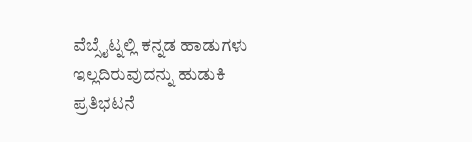ವೆಬ್ಸೈಟ್ನಲ್ಲಿ ಕನ್ನಡ ಹಾಡುಗಳು ಇಲ್ಲದಿರುವುದನ್ನು ಹುಡುಕಿ ಪ್ರತಿಭಟನೆ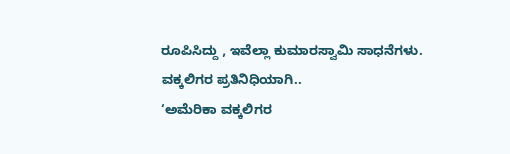ರೂಪಿಸಿದ್ದು , ಇವೆಲ್ಲಾ ಕುಮಾರಸ್ವಾಮಿ ಸಾಧನೆಗಳು.
ವಕ್ಕಲಿಗರ ಪ್ರತಿನಿಧಿಯಾಗಿ..
‘ಅಮೆರಿಕಾ ವಕ್ಕಲಿಗರ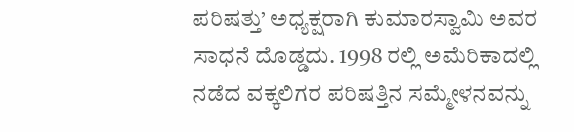ಪರಿಷತ್ತು’ ಅಧ್ಯಕ್ಷರಾಗಿ ಕುಮಾರಸ್ವಾಮಿ ಅವರ ಸಾಧನೆ ದೊಡ್ಡದು. 1998 ರಲ್ಲಿ ಅಮೆರಿಕಾದಲ್ಲಿ ನಡೆದ ವಕ್ಕಲಿಗರ ಪರಿಷತ್ತಿನ ಸಮ್ಮೇಳನವನ್ನು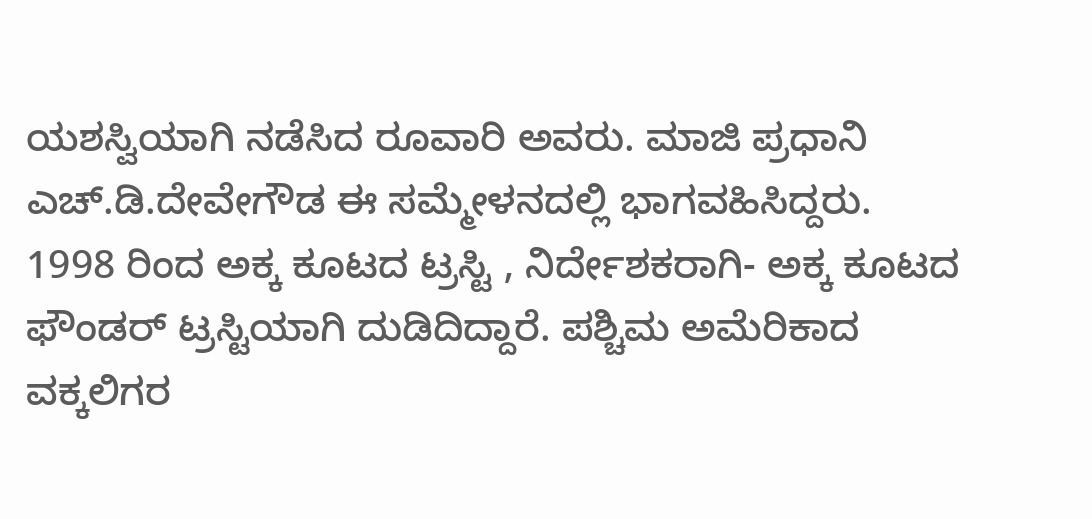ಯಶಸ್ವಿಯಾಗಿ ನಡೆಸಿದ ರೂವಾರಿ ಅವರು. ಮಾಜಿ ಪ್ರಧಾನಿ ಎಚ್.ಡಿ.ದೇವೇಗೌಡ ಈ ಸಮ್ಮೇಳನದಲ್ಲಿ ಭಾಗವಹಿಸಿದ್ದರು.
1998 ರಿಂದ ಅಕ್ಕ ಕೂಟದ ಟ್ರಸ್ಟಿ , ನಿರ್ದೇಶಕರಾಗಿ- ಅಕ್ಕ ಕೂಟದ ಫೌಂಡರ್ ಟ್ರಸ್ಟಿಯಾಗಿ ದುಡಿದಿದ್ದಾರೆ. ಪಶ್ಚಿಮ ಅಮೆರಿಕಾದ ವಕ್ಕಲಿಗರ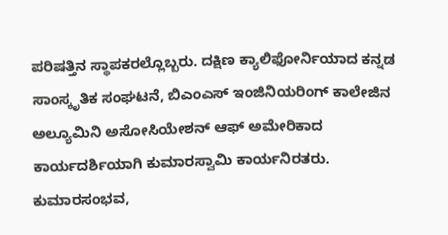ಪರಿಷತ್ತಿನ ಸ್ಥಾಪಕರಲ್ಲೊಬ್ಬರು. ದಕ್ಷಿಣ ಕ್ಯಾಲಿಫೋರ್ನಿಯಾದ ಕನ್ನಡ ಸಾಂಸ್ಕೃತಿಕ ಸಂಘಟನೆ, ಬಿಎಂಎಸ್ ಇಂಜಿನಿಯರಿಂಗ್ ಕಾಲೇಜಿನ ಅಲ್ಯೂಮಿನಿ ಅಸೋಸಿಯೇಶನ್ ಆಫ್ ಅಮೇರಿಕಾದ ಕಾರ್ಯದರ್ಶಿಯಾಗಿ ಕುಮಾರಸ್ವಾಮಿ ಕಾರ್ಯನಿರತರು.
ಕುಮಾರಸಂಭವ,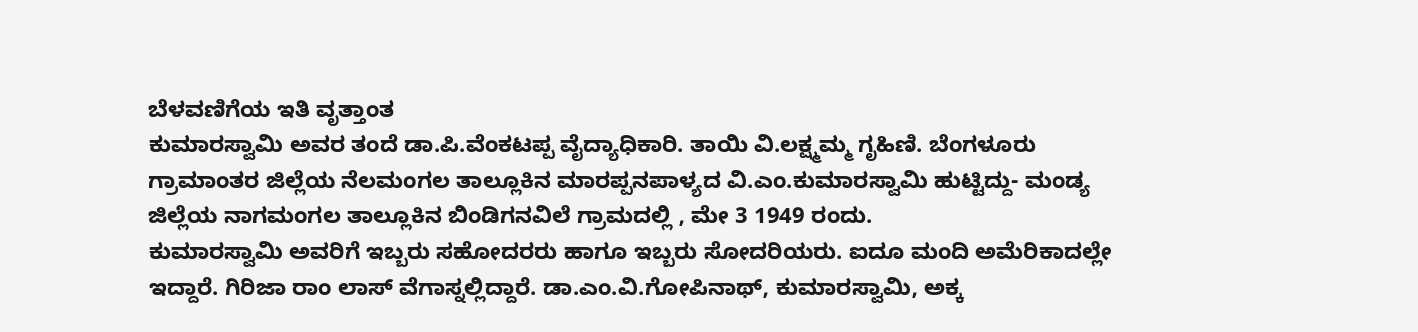ಬೆಳವಣಿಗೆಯ ಇತಿ ವೃತ್ತಾಂತ
ಕುಮಾರಸ್ವಾಮಿ ಅವರ ತಂದೆ ಡಾ.ಪಿ.ವೆಂಕಟಪ್ಪ ವೈದ್ಯಾಧಿಕಾರಿ. ತಾಯಿ ವಿ.ಲಕ್ಷ್ಮಮ್ಮ ಗೃಹಿಣಿ. ಬೆಂಗಳೂರು ಗ್ರಾಮಾಂತರ ಜಿಲ್ಲೆಯ ನೆಲಮಂಗಲ ತಾಲ್ಲೂಕಿನ ಮಾರಪ್ಪನಪಾಳ್ಯದ ವಿ.ಎಂ.ಕುಮಾರಸ್ವಾಮಿ ಹುಟ್ಟಿದ್ದು- ಮಂಡ್ಯ ಜಿಲ್ಲೆಯ ನಾಗಮಂಗಲ ತಾಲ್ಲೂಕಿನ ಬಿಂಡಿಗನವಿಲೆ ಗ್ರಾಮದಲ್ಲಿ , ಮೇ 3 1949 ರಂದು.
ಕುಮಾರಸ್ವಾಮಿ ಅವರಿಗೆ ಇಬ್ಬರು ಸಹೋದರರು ಹಾಗೂ ಇಬ್ಬರು ಸೋದರಿಯರು. ಐದೂ ಮಂದಿ ಅಮೆರಿಕಾದಲ್ಲೇ ಇದ್ದಾರೆ. ಗಿರಿಜಾ ರಾಂ ಲಾಸ್ ವೆಗಾಸ್ನಲ್ಲಿದ್ದಾರೆ. ಡಾ.ಎಂ.ವಿ.ಗೋಪಿನಾಥ್, ಕುಮಾರಸ್ವಾಮಿ, ಅಕ್ಕ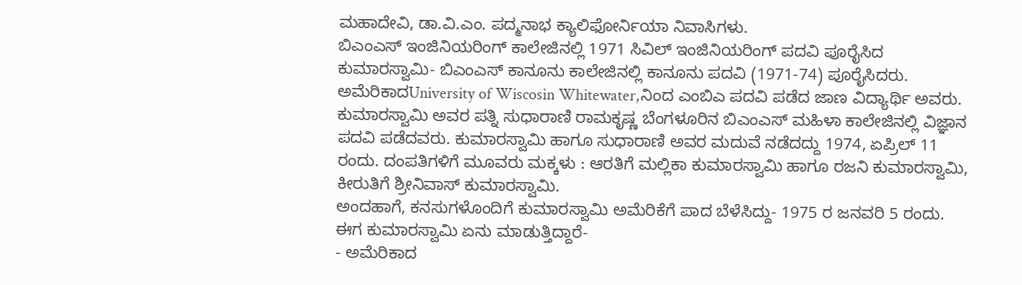ಮಹಾದೇವಿ, ಡಾ.ವಿ.ಎಂ. ಪದ್ಮನಾಭ ಕ್ಯಾಲಿಫೋರ್ನಿಯಾ ನಿವಾಸಿಗಳು.
ಬಿಎಂಎಸ್ ಇಂಜಿನಿಯರಿಂಗ್ ಕಾಲೇಜಿನಲ್ಲಿ 1971 ಸಿವಿಲ್ ಇಂಜಿನಿಯರಿಂಗ್ ಪದವಿ ಪೂರೈಸಿದ ಕುಮಾರಸ್ವಾಮಿ- ಬಿಎಂಎಸ್ ಕಾನೂನು ಕಾಲೇಜಿನಲ್ಲಿ ಕಾನೂನು ಪದವಿ (1971-74) ಪೂರೈಸಿದರು. ಅಮೆರಿಕಾದUniversity of Wiscosin Whitewater,ನಿಂದ ಎಂಬಿಎ ಪದವಿ ಪಡೆದ ಜಾಣ ವಿದ್ಯಾರ್ಥಿ ಅವರು.
ಕುಮಾರಸ್ವಾಮಿ ಅವರ ಪತ್ನಿ ಸುಧಾರಾಣಿ ರಾಮಕೃಷ್ಣ ಬೆಂಗಳೂರಿನ ಬಿಎಂಎಸ್ ಮಹಿಳಾ ಕಾಲೇಜಿನಲ್ಲಿ ವಿಜ್ಞಾನ ಪದವಿ ಪಡೆದವರು. ಕುಮಾರಸ್ವಾಮಿ ಹಾಗೂ ಸುಧಾರಾಣಿ ಅವರ ಮದುವೆ ನಡೆದದ್ದು 1974, ಏಪ್ರಿಲ್ 11 ರಂದು. ದಂಪತಿಗಳಿಗೆ ಮೂವರು ಮಕ್ಕಳು : ಆರತಿಗೆ ಮಲ್ಲಿಕಾ ಕುಮಾರಸ್ವಾಮಿ ಹಾಗೂ ರಜನಿ ಕುಮಾರಸ್ವಾಮಿ, ಕೀರುತಿಗೆ ಶ್ರೀನಿವಾಸ್ ಕುಮಾರಸ್ವಾಮಿ.
ಅಂದಹಾಗೆ, ಕನಸುಗಳೊಂದಿಗೆ ಕುಮಾರಸ್ವಾಮಿ ಅಮೆರಿಕೆಗೆ ಪಾದ ಬೆಳೆಸಿದ್ದು- 1975 ರ ಜನವರಿ 5 ರಂದು.
ಈಗ ಕುಮಾರಸ್ವಾಮಿ ಏನು ಮಾಡುತ್ತಿದ್ದಾರೆ-
- ಅಮೆರಿಕಾದ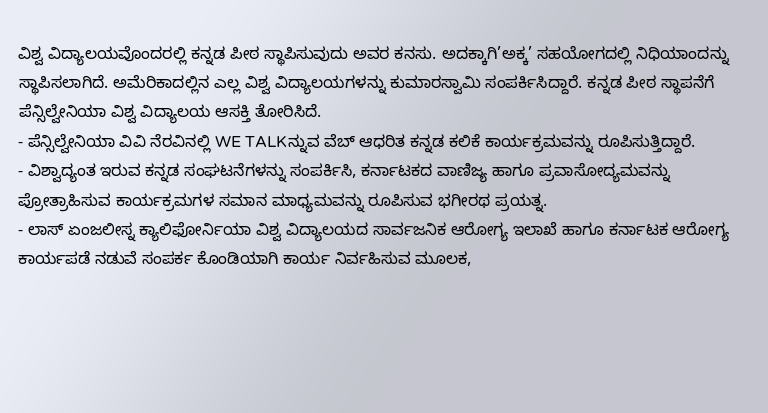ವಿಶ್ವ ವಿದ್ಯಾಲಯವೊಂದರಲ್ಲಿ ಕನ್ನಡ ಪೀಠ ಸ್ಥಾಪಿಸುವುದು ಅವರ ಕನಸು. ಅದಕ್ಕಾಗಿ’ಅಕ್ಕ’ ಸಹಯೋಗದಲ್ಲಿ ನಿಧಿಯಾಂದನ್ನು ಸ್ಥಾಪಿಸಲಾಗಿದೆ. ಅಮೆರಿಕಾದಲ್ಲಿನ ಎಲ್ಲ ವಿಶ್ವ ವಿದ್ಯಾಲಯಗಳನ್ನು ಕುಮಾರಸ್ವಾಮಿ ಸಂಪರ್ಕಿಸಿದ್ದಾರೆ. ಕನ್ನಡ ಪೀಠ ಸ್ಥಾಪನೆಗೆ ಪೆನ್ಸಿಲ್ವೇನಿಯಾ ವಿಶ್ವ ವಿದ್ಯಾಲಯ ಆಸಕ್ತಿ ತೋರಿಸಿದೆ.
- ಪೆನ್ಸಿಲ್ವೇನಿಯಾ ವಿವಿ ನೆರವಿನಲ್ಲಿ WE TALKನ್ನುವ ವೆಬ್ ಆಧರಿತ ಕನ್ನಡ ಕಲಿಕೆ ಕಾರ್ಯಕ್ರಮವನ್ನು ರೂಪಿಸುತ್ತಿದ್ದಾರೆ.
- ವಿಶ್ವಾದ್ಯಂತ ಇರುವ ಕನ್ನಡ ಸಂಘಟನೆಗಳನ್ನು ಸಂಪರ್ಕಿಸಿ, ಕರ್ನಾಟಕದ ವಾಣಿಜ್ಯ ಹಾಗೂ ಪ್ರವಾಸೋದ್ಯಮವನ್ನು ಪ್ರೋತ್ರಾಹಿಸುವ ಕಾರ್ಯಕ್ರಮಗಳ ಸಮಾನ ಮಾಧ್ಯಮವನ್ನು ರೂಪಿಸುವ ಭಗೀರಥ ಪ್ರಯತ್ನ.
- ಲಾಸ್ ಏಂಜಲೀಸ್ನ ಕ್ಯಾಲಿಫೋರ್ನಿಯಾ ವಿಶ್ವ ವಿದ್ಯಾಲಯದ ಸಾರ್ವಜನಿಕ ಆರೋಗ್ಯ ಇಲಾಖೆ ಹಾಗೂ ಕರ್ನಾಟಕ ಆರೋಗ್ಯ ಕಾರ್ಯಪಡೆ ನಡುವೆ ಸಂಪರ್ಕ ಕೊಂಡಿಯಾಗಿ ಕಾರ್ಯ ನಿರ್ವಹಿಸುವ ಮೂಲಕ,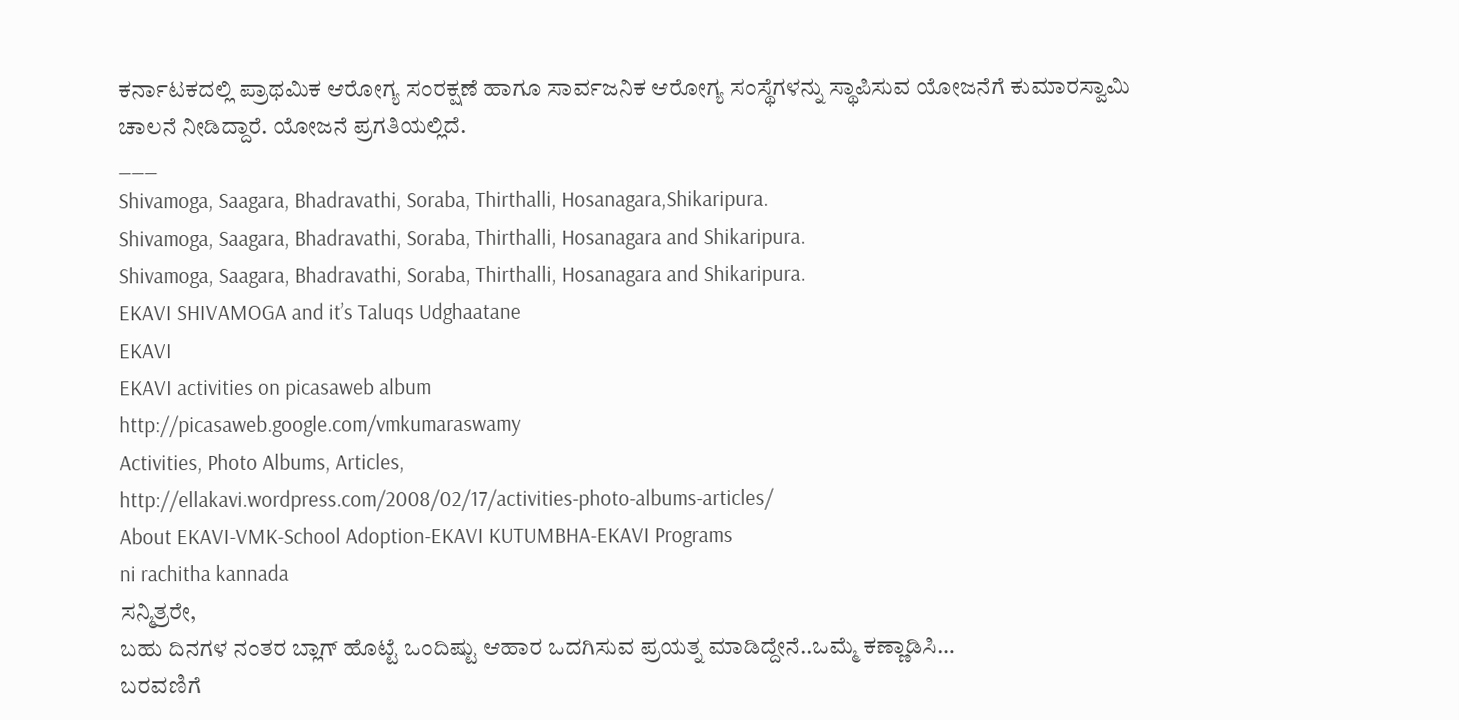ಕರ್ನಾಟಕದಲ್ಲಿ ಪ್ರಾಥಮಿಕ ಆರೋಗ್ಯ ಸಂರಕ್ಷಣೆ ಹಾಗೂ ಸಾರ್ವಜನಿಕ ಆರೋಗ್ಯ ಸಂಸ್ಥೆಗಳನ್ನು ಸ್ಥಾಪಿಸುವ ಯೋಜನೆಗೆ ಕುಮಾರಸ್ವಾಮಿ ಚಾಲನೆ ನೀಡಿದ್ದಾರೆ. ಯೋಜನೆ ಪ್ರಗತಿಯಲ್ಲಿದೆ.
___
Shivamoga, Saagara, Bhadravathi, Soraba, Thirthalli, Hosanagara,Shikaripura.
Shivamoga, Saagara, Bhadravathi, Soraba, Thirthalli, Hosanagara and Shikaripura.
Shivamoga, Saagara, Bhadravathi, Soraba, Thirthalli, Hosanagara and Shikaripura.
EKAVI SHIVAMOGA and it’s Taluqs Udghaatane
EKAVI
EKAVI activities on picasaweb album
http://picasaweb.google.com/vmkumaraswamy
Activities, Photo Albums, Articles,
http://ellakavi.wordpress.com/2008/02/17/activities-photo-albums-articles/
About EKAVI-VMK-School Adoption-EKAVI KUTUMBHA-EKAVI Programs
ni rachitha kannada
ಸನ್ಮಿತ್ರರೇ,
ಬಹು ದಿನಗಳ ನಂತರ ಬ್ಲಾಗ್ ಹೊಟ್ಟೆ ಒಂದಿಷ್ಟು ಆಹಾರ ಒದಗಿಸುವ ಪ್ರಯತ್ನ ಮಾಡಿದ್ದೇನೆ..ಒಮ್ಮೆ ಕಣ್ಣಾಡಿಸಿ…
ಬರವಣಿಗೆ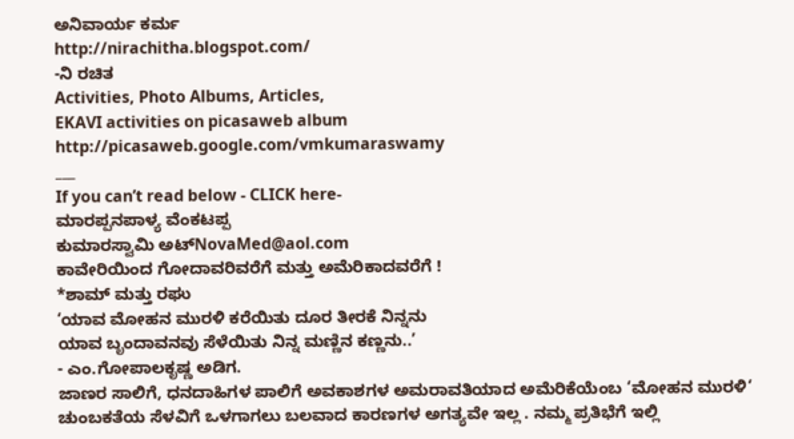ಅನಿವಾರ್ಯ ಕರ್ಮ
http://nirachitha.blogspot.com/
-ನಿ ರಚಿತ
Activities, Photo Albums, Articles,
EKAVI activities on picasaweb album
http://picasaweb.google.com/vmkumaraswamy
___
If you can’t read below - CLICK here-
ಮಾರಪ್ಪನಪಾಳ್ಯ ವೆಂಕಟಪ್ಪ
ಕುಮಾರಸ್ವಾಮಿ ಅಟ್NovaMed@aol.com
ಕಾವೇರಿಯಿಂದ ಗೋದಾವರಿವರೆಗೆ ಮತ್ತು ಅಮೆರಿಕಾದವರೆಗೆ !
*ಶಾಮ್ ಮತ್ತು ರಘು
‘ಯಾವ ಮೋಹನ ಮುರಳಿ ಕರೆಯಿತು ದೂರ ತೀರಕೆ ನಿನ್ನನು
ಯಾವ ಬೃಂದಾವನವು ಸೆಳೆಯಿತು ನಿನ್ನ ಮಣ್ಣಿನ ಕಣ್ಣನು..’
- ಎಂ.ಗೋಪಾಲಕೃಷ್ಣ ಅಡಿಗ.
ಜಾಣರ ಸಾಲಿಗೆ, ಧನದಾಹಿಗಳ ಪಾಲಿಗೆ ಅವಕಾಶಗಳ ಅಮರಾವತಿಯಾದ ಅಮೆರಿಕೆಯೆಂಬ ‘ಮೋಹನ ಮುರಳಿ‘ ಚುಂಬಕತೆಯ ಸೆಳವಿಗೆ ಒಳಗಾಗಲು ಬಲವಾದ ಕಾರಣಗಳ ಅಗತ್ಯವೇ ಇಲ್ಲ . ನಮ್ಮ ಪ್ರತಿಭೆಗೆ ಇಲ್ಲಿ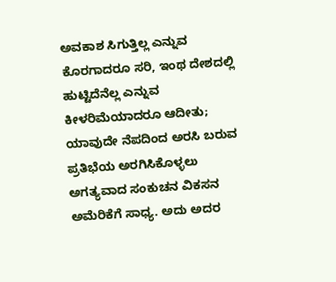ಅವಕಾಶ ಸಿಗುತ್ತಿಲ್ಲ ಎನ್ನುವ ಕೊರಗಾದರೂ ಸರಿ, ಇಂಥ ದೇಶದಲ್ಲಿ ಹುಟ್ಟಿದೆನೆಲ್ಲ ಎನ್ನುವ ಕೀಳರಿಮೆಯಾದರೂ ಆದೀತು; ಯಾವುದೇ ನೆಪದಿಂದ ಅರಸಿ ಬರುವ ಪ್ರತಿಭೆಯ ಅರಗಿಸಿಕೊಳ್ಳಲು ಅಗತ್ಯವಾದ ಸಂಕುಚನ ವಿಕಸನ ಅಮೆರಿಕೆಗೆ ಸಾಧ್ಯ. ಅದು ಅದರ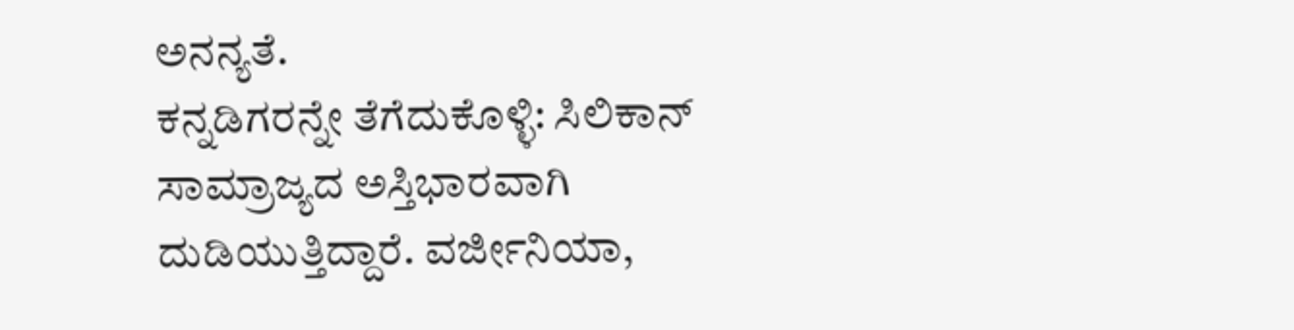ಅನನ್ಯತೆ.
ಕನ್ನಡಿಗರನ್ನೇ ತೆಗೆದುಕೊಳ್ಳಿ: ಸಿಲಿಕಾನ್ ಸಾಮ್ರಾಜ್ಯದ ಅಸ್ತಿಭಾರವಾಗಿ ದುಡಿಯುತ್ತಿದ್ದಾರೆ. ವರ್ಜೀನಿಯಾ,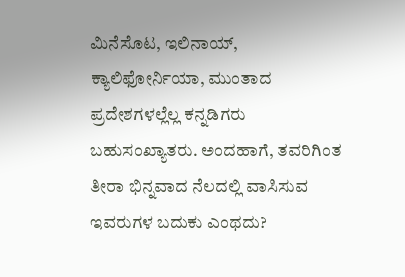ಮಿನೆಸೊಟ, ಇಲಿನಾಯ್, ಕ್ಯಾಲಿಫೋರ್ನಿಯಾ, ಮುಂತಾದ ಪ್ರದೇಶಗಳಲ್ಲೆಲ್ಲ ಕನ್ನಡಿಗರು ಬಹುಸಂಖ್ಯಾತರು. ಅಂದಹಾಗೆ, ತವರಿಗಿಂತ ತೀರಾ ಭಿನ್ನವಾದ ನೆಲದಲ್ಲಿ ವಾಸಿಸುವ ಇವರುಗಳ ಬದುಕು ಎಂಥದು?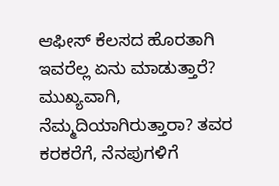ಆಫೀಸ್ ಕೆಲಸದ ಹೊರತಾಗಿ ಇವರೆಲ್ಲ ಏನು ಮಾಡುತ್ತಾರೆ? ಮುಖ್ಯವಾಗಿ, ನೆಮ್ಮದಿಯಾಗಿರುತ್ತಾರಾ? ತವರ ಕರಕರೆಗೆ, ನೆನಪುಗಳಿಗೆ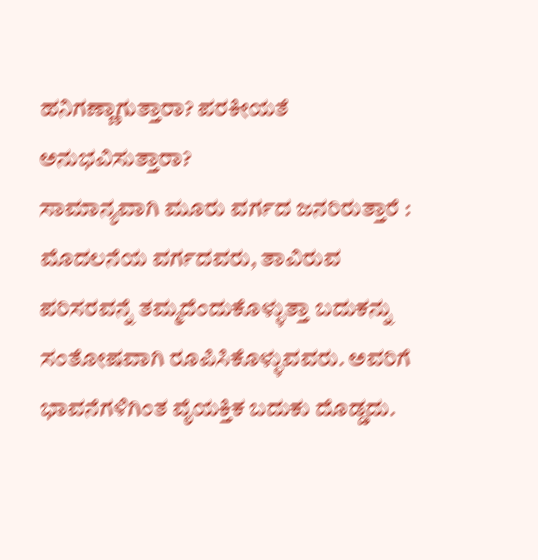ಹನಿಗಣ್ಣಾಗುತ್ತಾರಾ? ಪರಕೀಯತೆ ಅನುಭವಿಸುತ್ತಾರಾ?
ಸಾಮಾನ್ಯವಾಗಿ ಮೂರು ವರ್ಗದ ಜನರಿರುತ್ತಾರೆ : ಮೊದಲನೆಯ ವರ್ಗದವರು, ತಾವಿರುವ ಪರಿಸರವನ್ನೆ ತಮ್ಮದೆಂದುಕೊಳ್ಳುತ್ತಾ ಬದುಕನ್ನು ಸಂತೋಷವಾಗಿ ರೂಪಿಸಿಕೊಳ್ಳುವವರು. ಅವರಿಗೆ ಭಾವನೆಗಳಿಗಿಂತ ವೈಯಕ್ತಿಕ ಬದುಕು ದೊಡ್ಡದು.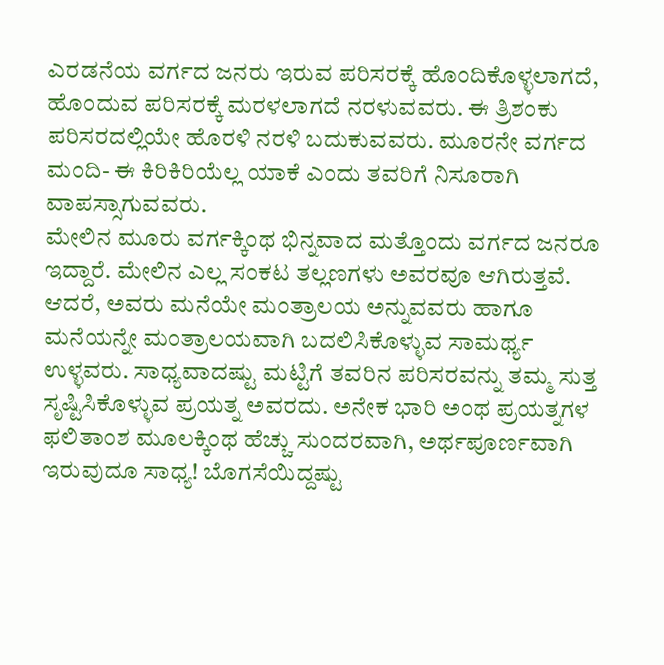ಎರಡನೆಯ ವರ್ಗದ ಜನರು ಇರುವ ಪರಿಸರಕ್ಕೆ ಹೊಂದಿಕೊಳ್ಳಲಾಗದೆ, ಹೊಂದುವ ಪರಿಸರಕ್ಕೆ ಮರಳಲಾಗದೆ ನರಳುವವರು. ಈ ತ್ರಿಶಂಕು ಪರಿಸರದಲ್ಲಿಯೇ ಹೊರಳಿ ನರಳಿ ಬದುಕುವವರು. ಮೂರನೇ ವರ್ಗದ ಮಂದಿ- ಈ ಕಿರಿಕಿರಿಯೆಲ್ಲ ಯಾಕೆ ಎಂದು ತವರಿಗೆ ನಿಸೂರಾಗಿ ವಾಪಸ್ಸಾಗುವವರು.
ಮೇಲಿನ ಮೂರು ವರ್ಗಕ್ಕಿಂಥ ಭಿನ್ನವಾದ ಮತ್ತೊಂದು ವರ್ಗದ ಜನರೂ ಇದ್ದಾರೆ. ಮೇಲಿನ ಎಲ್ಲ ಸಂಕಟ ತಲ್ಲಣಗಳು ಅವರವೂ ಆಗಿರುತ್ತವೆ. ಆದರೆ, ಅವರು ಮನೆಯೇ ಮಂತ್ರಾಲಯ ಅನ್ನುವವರು ಹಾಗೂ ಮನೆಯನ್ನೇ ಮಂತ್ರಾಲಯವಾಗಿ ಬದಲಿಸಿಕೊಳ್ಳುವ ಸಾಮರ್ಥ್ಯ ಉಳ್ಳವರು. ಸಾಧ್ಯವಾದಷ್ಟು ಮಟ್ಟಿಗೆ ತವರಿನ ಪರಿಸರವನ್ನು ತಮ್ಮ ಸುತ್ತ ಸೃಷ್ಟಿಸಿಕೊಳ್ಳುವ ಪ್ರಯತ್ನ ಅವರದು. ಅನೇಕ ಭಾರಿ ಅಂಥ ಪ್ರಯತ್ನಗಳ ಫಲಿತಾಂಶ ಮೂಲಕ್ಕಿಂಥ ಹೆಚ್ಚು ಸುಂದರವಾಗಿ, ಅರ್ಥಪೂರ್ಣವಾಗಿ ಇರುವುದೂ ಸಾಧ್ಯ! ಬೊಗಸೆಯಿದ್ದಷ್ಟು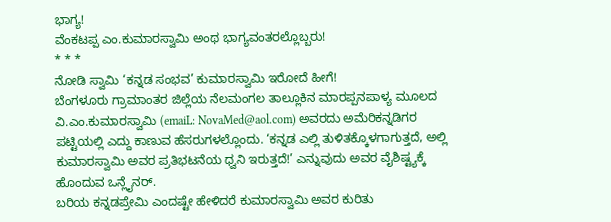ಭಾಗ್ಯ!
ವೆಂಕಟಪ್ಪ ಎಂ.ಕುಮಾರಸ್ವಾಮಿ ಅಂಥ ಭಾಗ್ಯವಂತರಲ್ಲೊಬ್ಬರು!
* * *
ನೋಡಿ ಸ್ವಾಮಿ ‘ಕನ್ನಡ ಸಂಭವ’ ಕುಮಾರಸ್ವಾಮಿ ಇರೋದೆ ಹೀಗೆ!
ಬೆಂಗಳೂರು ಗ್ರಾಮಾಂತರ ಜಿಲ್ಲೆಯ ನೆಲಮಂಗಲ ತಾಲ್ಲೂಕಿನ ಮಾರಪ್ಪನಪಾಳ್ಯ ಮೂಲದ ವಿ.ಎಂ.ಕುಮಾರಸ್ವಾಮಿ (emaiL: NovaMed@aol.com) ಅವರದು ಅಮೆರಿಕನ್ನಡಿಗರ ಪಟ್ಟಿಯಲ್ಲಿ ಎದ್ದು ಕಾಣುವ ಹೆಸರುಗಳಲ್ಲೊಂದು. ‘ಕನ್ನಡ ಎಲ್ಲಿ ತುಳಿತಕ್ಕೊಳಗಾಗುತ್ತದೆ, ಅಲ್ಲಿ ಕುಮಾರಸ್ವಾಮಿ ಅವರ ಪ್ರತಿಭಟನೆಯ ಧ್ವನಿ ಇರುತ್ತದೆ!’ ಎನ್ನುವುದು ಅವರ ವೈಶಿಷ್ಟ್ಯಕ್ಕೆ ಹೊಂದುವ ಒನ್ಲೈನರ್.
ಬರಿಯ ಕನ್ನಡಪ್ರೇಮಿ ಎಂದಷ್ಟೇ ಹೇಳಿದರೆ ಕುಮಾರಸ್ವಾಮಿ ಅವರ ಕುರಿತು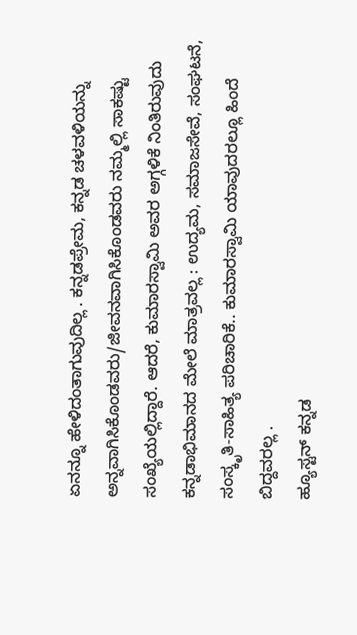ಏನನ್ನೂ ಹೇಳಿದಂತಾಗುವುದಿಲ್ಲ . ಕನ್ನಡಪ್ರೇಮ, ಕನ್ನಡ ಚಳವಳಿಯನ್ನು ಅನ್ನವಾಗಿಸಿಕೊಂಡವರು/ಜೀವನವಾಗಿಸಿಕೊಂಡವರು ನಮ್ಮಲ್ಲಿ ಸಾಕಷ್ಟು ಸಂಖ್ಯೆಯಲ್ಲಿದ್ದಾರೆ. ಆದರೆ, ಕುಮಾರಸ್ವಾಮಿ ಅವರ ಅಗ್ಗಳಿಕೆ ನಿಂತಿರುವುದು ಕನ್ನಡಾಭಿಮಾನದ ಮೇಲೆ ಮಾತ್ರವಲ್ಲ : ಉದ್ಯಮ, ಸಮಾಜಸೇವೆ, ಸಂಘಟನೆ, ಸಂಸ್ಕೃತಿ-ಸಾಹಿತ್ಯ ಪರಿಚಾರಿಕೆ.. ಕುಮಾರಸ್ವಾಮಿ ಯಾವುದರಲ್ಲೂ ಹಿಂದೆ ಬಿದ್ದವರಲ್ಲ .
ಹ್ಯೂಸ್ಟನ್ ಕನ್ನಡ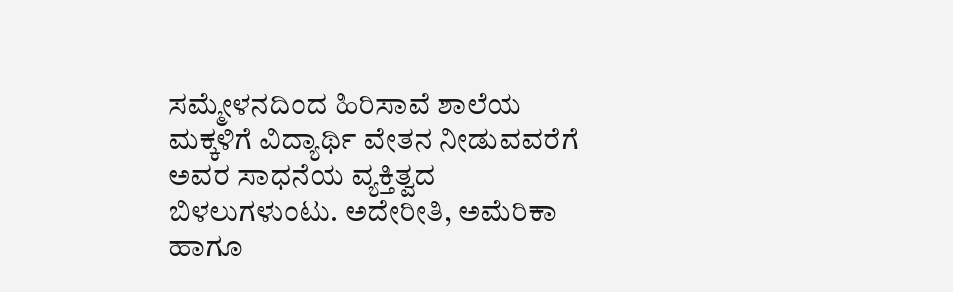ಸಮ್ಮೇಳನದಿಂದ ಹಿರಿಸಾವೆ ಶಾಲೆಯ ಮಕ್ಕಳಿಗೆ ವಿದ್ಯಾರ್ಥಿ ವೇತನ ನೀಡುವವರೆಗೆ ಅವರ ಸಾಧನೆಯ ವ್ಯಕ್ತಿತ್ವದ ಬಿಳಲುಗಳುಂಟು. ಅದೇರೀತಿ, ಅಮೆರಿಕಾ ಹಾಗೂ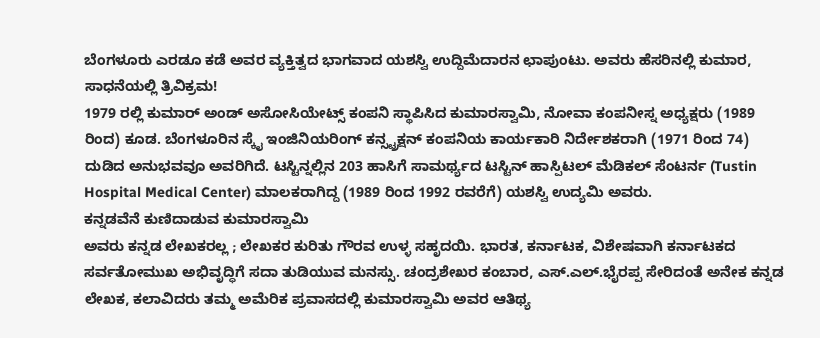ಬೆಂಗಳೂರು ಎರಡೂ ಕಡೆ ಅವರ ವ್ಯಕ್ತಿತ್ವದ ಭಾಗವಾದ ಯಶಸ್ವಿ ಉದ್ದಿಮೆದಾರನ ಛಾಪುಂಟು. ಅವರು ಹೆಸರಿನಲ್ಲಿ ಕುಮಾರ, ಸಾಧನೆಯಲ್ಲಿ ತ್ರಿವಿಕ್ರಮ!
1979 ರಲ್ಲಿ ಕುಮಾರ್ ಅಂಡ್ ಅಸೋಸಿಯೇಟ್ಸ್ ಕಂಪನಿ ಸ್ಥಾಪಿಸಿದ ಕುಮಾರಸ್ವಾಮಿ, ನೋವಾ ಕಂಪನೀಸ್ನ ಅಧ್ಯಕ್ಷರು (1989 ರಿಂದ) ಕೂಡ. ಬೆಂಗಳೂರಿನ ಸ್ಕೈ ಇಂಜಿನಿಯರಿಂಗ್ ಕನ್ಸ್ಟ್ರಕ್ಷನ್ ಕಂಪನಿಯ ಕಾರ್ಯಕಾರಿ ನಿರ್ದೇಶಕರಾಗಿ (1971 ರಿಂದ 74) ದುಡಿದ ಅನುಭವವೂ ಅವರಿಗಿದೆ. ಟಸ್ಟಿನ್ನಲ್ಲಿನ 203 ಹಾಸಿಗೆ ಸಾಮರ್ಥ್ಯದ ಟಸ್ಟಿನ್ ಹಾಸ್ಪಿಟಲ್ ಮೆಡಿಕಲ್ ಸೆಂಟರ್ನ (Tustin Hospital Medical Center) ಮಾಲಕರಾಗಿದ್ದ (1989 ರಿಂದ 1992 ರವರೆಗೆ) ಯಶಸ್ವಿ ಉದ್ಯಮಿ ಅವರು.
ಕನ್ನಡವೆನೆ ಕುಣಿದಾಡುವ ಕುಮಾರಸ್ವಾಮಿ
ಅವರು ಕನ್ನಡ ಲೇಖಕರಲ್ಲ ; ಲೇಖಕರ ಕುರಿತು ಗೌರವ ಉಳ್ಳ ಸಹೃದಯಿ. ಭಾರತ, ಕರ್ನಾಟಕ, ವಿಶೇಷವಾಗಿ ಕರ್ನಾಟಕದ ಸರ್ವತೋಮುಖ ಅಭಿವೃದ್ಧಿಗೆ ಸದಾ ತುಡಿಯುವ ಮನಸ್ಸು. ಚಂದ್ರಶೇಖರ ಕಂಬಾರ, ಎಸ್.ಎಲ್.ಭೈರಪ್ಪ ಸೇರಿದಂತೆ ಅನೇಕ ಕನ್ನಡ ಲೇಖಕ, ಕಲಾವಿದರು ತಮ್ಮ ಅಮೆರಿಕ ಪ್ರವಾಸದಲ್ಲಿ ಕುಮಾರಸ್ವಾಮಿ ಅವರ ಆತಿಥ್ಯ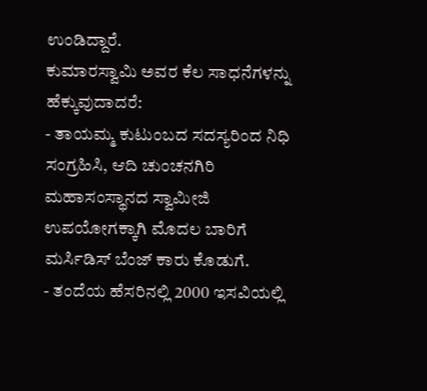ಉಂಡಿದ್ದಾರೆ.
ಕುಮಾರಸ್ವಾಮಿ ಅವರ ಕೆಲ ಸಾಧನೆಗಳನ್ನು ಹೆಕ್ಕುವುದಾದರೆ:
- ತಾಯಮ್ಮ ಕುಟುಂಬದ ಸದಸ್ಯರಿಂದ ನಿಧಿ ಸಂಗ್ರಹಿಸಿ, ಆದಿ ಚುಂಚನಗಿರಿ ಮಹಾಸಂಸ್ಥಾನದ ಸ್ವಾಮೀಜಿ ಉಪಯೋಗಕ್ಕಾಗಿ ಮೊದಲ ಬಾರಿಗೆ ಮರ್ಸಿಡಿಸ್ ಬೆಂಜ್ ಕಾರು ಕೊಡುಗೆ.
- ತಂದೆಯ ಹೆಸರಿನಲ್ಲಿ 2000 ಇಸವಿಯಲ್ಲಿ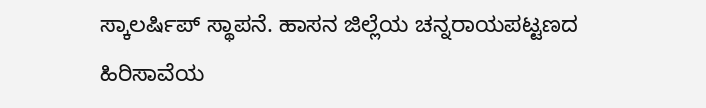ಸ್ಕಾಲರ್ಷಿಪ್ ಸ್ಥಾಪನೆ. ಹಾಸನ ಜಿಲ್ಲೆಯ ಚನ್ನರಾಯಪಟ್ಟಣದ ಹಿರಿಸಾವೆಯ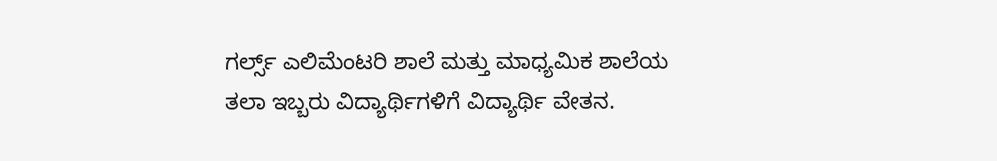ಗರ್ಲ್ಸ್ ಎಲಿಮೆಂಟರಿ ಶಾಲೆ ಮತ್ತು ಮಾಧ್ಯಮಿಕ ಶಾಲೆಯ ತಲಾ ಇಬ್ಬರು ವಿದ್ಯಾರ್ಥಿಗಳಿಗೆ ವಿದ್ಯಾರ್ಥಿ ವೇತನ.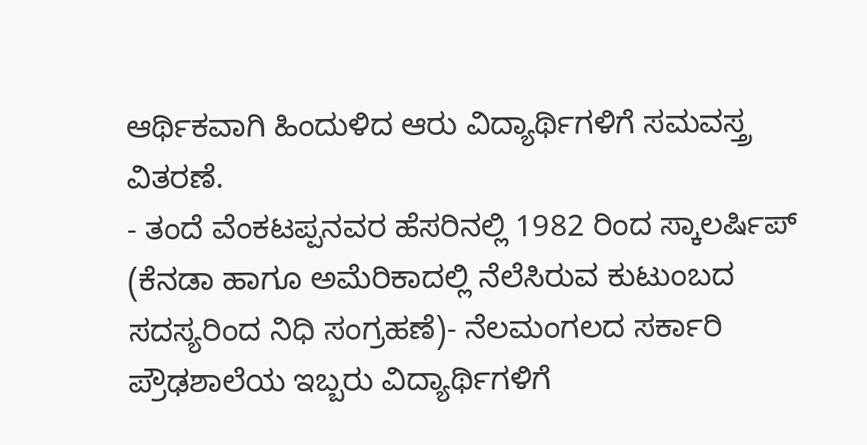ಆರ್ಥಿಕವಾಗಿ ಹಿಂದುಳಿದ ಆರು ವಿದ್ಯಾರ್ಥಿಗಳಿಗೆ ಸಮವಸ್ತ್ರ ವಿತರಣೆ.
- ತಂದೆ ವೆಂಕಟಪ್ಪನವರ ಹೆಸರಿನಲ್ಲಿ 1982 ರಿಂದ ಸ್ಕಾಲರ್ಷಿಪ್ (ಕೆನಡಾ ಹಾಗೂ ಅಮೆರಿಕಾದಲ್ಲಿ ನೆಲೆಸಿರುವ ಕುಟುಂಬದ ಸದಸ್ಯರಿಂದ ನಿಧಿ ಸಂಗ್ರಹಣೆ)- ನೆಲಮಂಗಲದ ಸರ್ಕಾರಿ ಪ್ರೌಢಶಾಲೆಯ ಇಬ್ಬರು ವಿದ್ಯಾರ್ಥಿಗಳಿಗೆ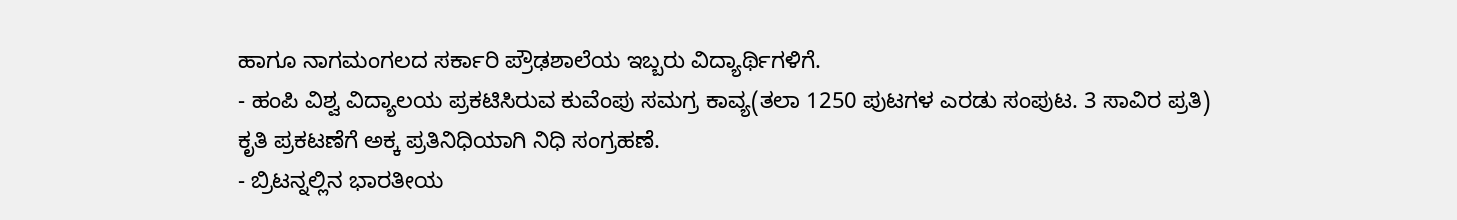ಹಾಗೂ ನಾಗಮಂಗಲದ ಸರ್ಕಾರಿ ಪ್ರೌಢಶಾಲೆಯ ಇಬ್ಬರು ವಿದ್ಯಾರ್ಥಿಗಳಿಗೆ.
- ಹಂಪಿ ವಿಶ್ವ ವಿದ್ಯಾಲಯ ಪ್ರಕಟಿಸಿರುವ ಕುವೆಂಪು ಸಮಗ್ರ ಕಾವ್ಯ(ತಲಾ 1250 ಪುಟಗಳ ಎರಡು ಸಂಪುಟ. 3 ಸಾವಿರ ಪ್ರತಿ) ಕೃತಿ ಪ್ರಕಟಣೆಗೆ ಅಕ್ಕ ಪ್ರತಿನಿಧಿಯಾಗಿ ನಿಧಿ ಸಂಗ್ರಹಣೆ.
- ಬ್ರಿಟನ್ನಲ್ಲಿನ ಭಾರತೀಯ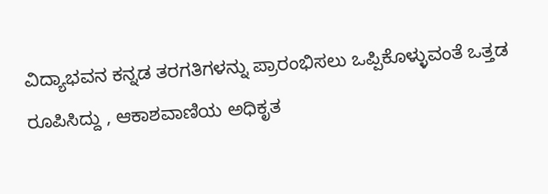ವಿದ್ಯಾಭವನ ಕನ್ನಡ ತರಗತಿಗಳನ್ನು ಪ್ರಾರಂಭಿಸಲು ಒಪ್ಪಿಕೊಳ್ಳುವಂತೆ ಒತ್ತಡ ರೂಪಿಸಿದ್ದು , ಆಕಾಶವಾಣಿಯ ಅಧಿಕೃತ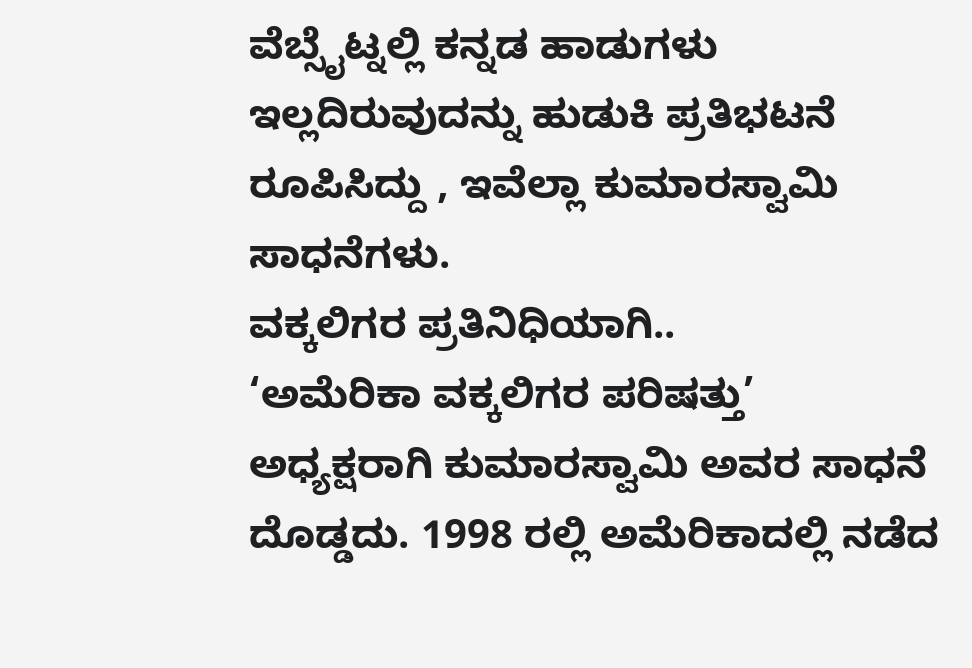ವೆಬ್ಸೈಟ್ನಲ್ಲಿ ಕನ್ನಡ ಹಾಡುಗಳು ಇಲ್ಲದಿರುವುದನ್ನು ಹುಡುಕಿ ಪ್ರತಿಭಟನೆ ರೂಪಿಸಿದ್ದು , ಇವೆಲ್ಲಾ ಕುಮಾರಸ್ವಾಮಿ ಸಾಧನೆಗಳು.
ವಕ್ಕಲಿಗರ ಪ್ರತಿನಿಧಿಯಾಗಿ..
‘ಅಮೆರಿಕಾ ವಕ್ಕಲಿಗರ ಪರಿಷತ್ತು’ ಅಧ್ಯಕ್ಷರಾಗಿ ಕುಮಾರಸ್ವಾಮಿ ಅವರ ಸಾಧನೆ ದೊಡ್ಡದು. 1998 ರಲ್ಲಿ ಅಮೆರಿಕಾದಲ್ಲಿ ನಡೆದ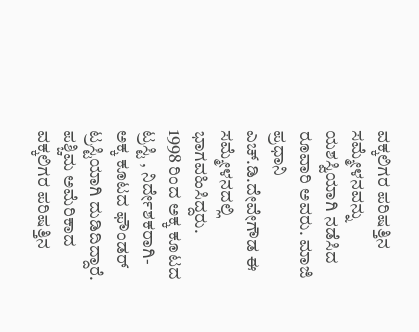ವಕ್ಕಲಿಗರ ಪರಿಷತ್ತಿನ ಸಮ್ಮೇಳನವನ್ನು ಯಶಸ್ವಿಯಾಗಿ ನಡೆಸಿದ ರೂವಾರಿ ಅವರು. ಮಾಜಿ ಪ್ರಧಾನಿ ಎಚ್.ಡಿ.ದೇವೇಗೌಡ ಈ ಸಮ್ಮೇಳನದಲ್ಲಿ ಭಾಗವಹಿಸಿದ್ದರು.
1998 ರಿಂದ ಅಕ್ಕ ಕೂಟದ ಟ್ರಸ್ಟಿ , ನಿರ್ದೇಶಕರಾಗಿ- ಅಕ್ಕ ಕೂಟದ ಫೌಂಡರ್ ಟ್ರಸ್ಟಿಯಾಗಿ ದುಡಿದಿದ್ದಾರೆ. ಪಶ್ಚಿಮ ಅಮೆರಿಕಾದ ವಕ್ಕಲಿಗರ ಪರಿಷತ್ತಿನ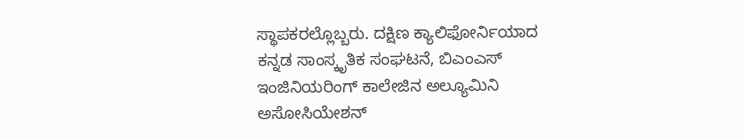ಸ್ಥಾಪಕರಲ್ಲೊಬ್ಬರು. ದಕ್ಷಿಣ ಕ್ಯಾಲಿಫೋರ್ನಿಯಾದ ಕನ್ನಡ ಸಾಂಸ್ಕೃತಿಕ ಸಂಘಟನೆ, ಬಿಎಂಎಸ್ ಇಂಜಿನಿಯರಿಂಗ್ ಕಾಲೇಜಿನ ಅಲ್ಯೂಮಿನಿ ಅಸೋಸಿಯೇಶನ್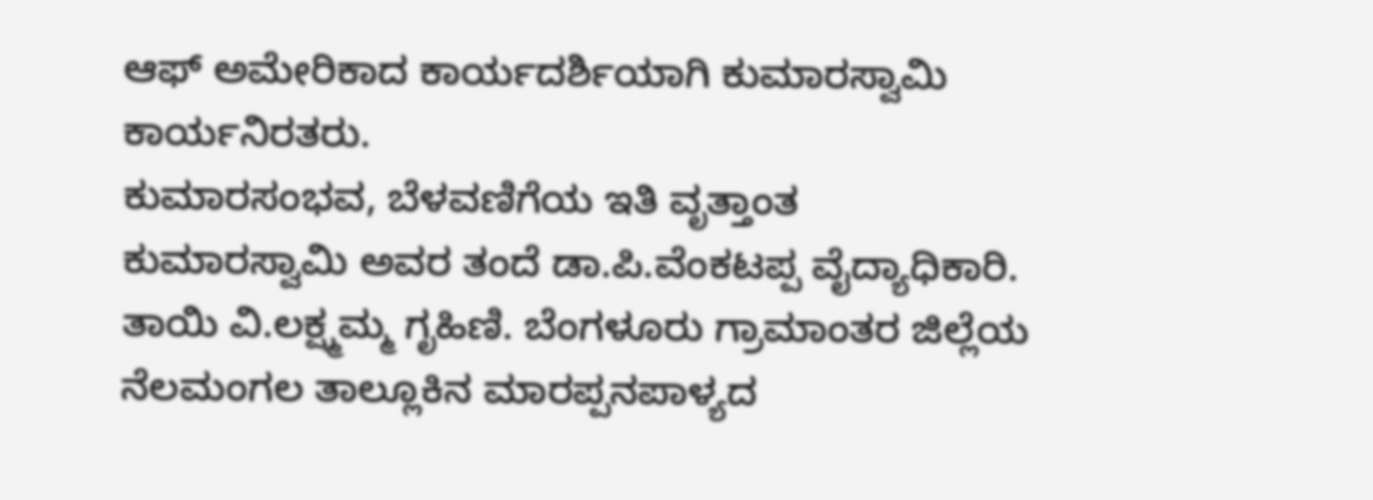ಆಫ್ ಅಮೇರಿಕಾದ ಕಾರ್ಯದರ್ಶಿಯಾಗಿ ಕುಮಾರಸ್ವಾಮಿ ಕಾರ್ಯನಿರತರು.
ಕುಮಾರಸಂಭವ, ಬೆಳವಣಿಗೆಯ ಇತಿ ವೃತ್ತಾಂತ
ಕುಮಾರಸ್ವಾಮಿ ಅವರ ತಂದೆ ಡಾ.ಪಿ.ವೆಂಕಟಪ್ಪ ವೈದ್ಯಾಧಿಕಾರಿ. ತಾಯಿ ವಿ.ಲಕ್ಷ್ಮಮ್ಮ ಗೃಹಿಣಿ. ಬೆಂಗಳೂರು ಗ್ರಾಮಾಂತರ ಜಿಲ್ಲೆಯ ನೆಲಮಂಗಲ ತಾಲ್ಲೂಕಿನ ಮಾರಪ್ಪನಪಾಳ್ಯದ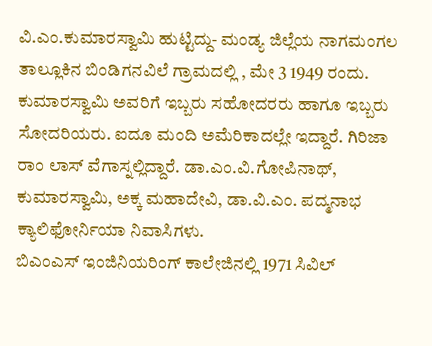ವಿ.ಎಂ.ಕುಮಾರಸ್ವಾಮಿ ಹುಟ್ಟಿದ್ದು- ಮಂಡ್ಯ ಜಿಲ್ಲೆಯ ನಾಗಮಂಗಲ ತಾಲ್ಲೂಕಿನ ಬಿಂಡಿಗನವಿಲೆ ಗ್ರಾಮದಲ್ಲಿ , ಮೇ 3 1949 ರಂದು.
ಕುಮಾರಸ್ವಾಮಿ ಅವರಿಗೆ ಇಬ್ಬರು ಸಹೋದರರು ಹಾಗೂ ಇಬ್ಬರು ಸೋದರಿಯರು. ಐದೂ ಮಂದಿ ಅಮೆರಿಕಾದಲ್ಲೇ ಇದ್ದಾರೆ. ಗಿರಿಜಾ ರಾಂ ಲಾಸ್ ವೆಗಾಸ್ನಲ್ಲಿದ್ದಾರೆ. ಡಾ.ಎಂ.ವಿ.ಗೋಪಿನಾಥ್, ಕುಮಾರಸ್ವಾಮಿ, ಅಕ್ಕ ಮಹಾದೇವಿ, ಡಾ.ವಿ.ಎಂ. ಪದ್ಮನಾಭ ಕ್ಯಾಲಿಫೋರ್ನಿಯಾ ನಿವಾಸಿಗಳು.
ಬಿಎಂಎಸ್ ಇಂಜಿನಿಯರಿಂಗ್ ಕಾಲೇಜಿನಲ್ಲಿ 1971 ಸಿವಿಲ್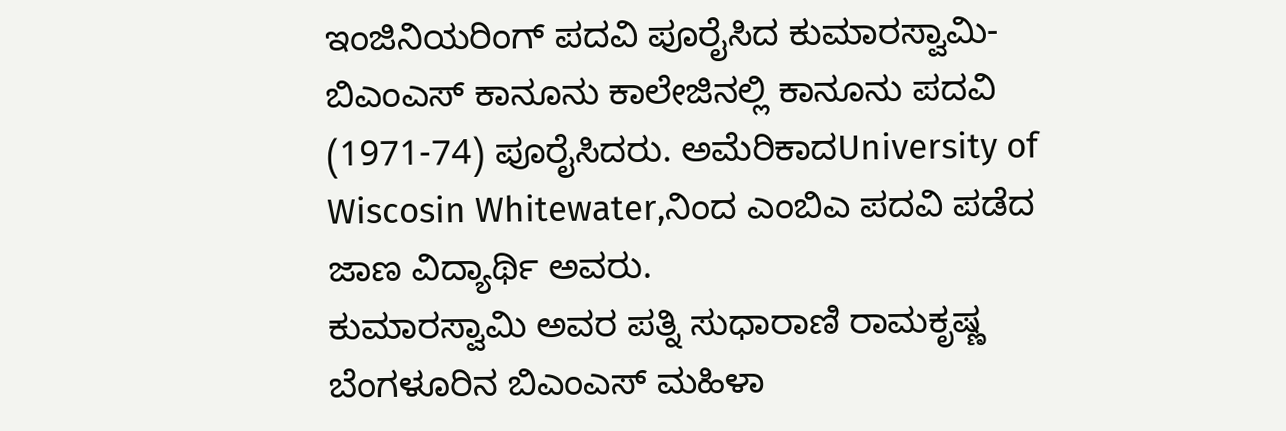ಇಂಜಿನಿಯರಿಂಗ್ ಪದವಿ ಪೂರೈಸಿದ ಕುಮಾರಸ್ವಾಮಿ- ಬಿಎಂಎಸ್ ಕಾನೂನು ಕಾಲೇಜಿನಲ್ಲಿ ಕಾನೂನು ಪದವಿ (1971-74) ಪೂರೈಸಿದರು. ಅಮೆರಿಕಾದUniversity of Wiscosin Whitewater,ನಿಂದ ಎಂಬಿಎ ಪದವಿ ಪಡೆದ ಜಾಣ ವಿದ್ಯಾರ್ಥಿ ಅವರು.
ಕುಮಾರಸ್ವಾಮಿ ಅವರ ಪತ್ನಿ ಸುಧಾರಾಣಿ ರಾಮಕೃಷ್ಣ ಬೆಂಗಳೂರಿನ ಬಿಎಂಎಸ್ ಮಹಿಳಾ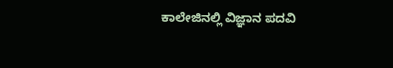ಕಾಲೇಜಿನಲ್ಲಿ ವಿಜ್ಞಾನ ಪದವಿ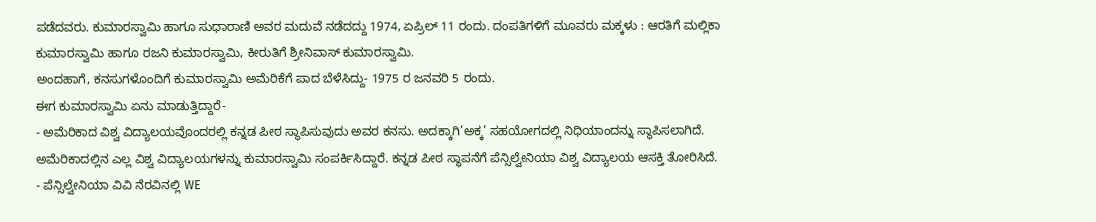ಪಡೆದವರು. ಕುಮಾರಸ್ವಾಮಿ ಹಾಗೂ ಸುಧಾರಾಣಿ ಅವರ ಮದುವೆ ನಡೆದದ್ದು 1974, ಏಪ್ರಿಲ್ 11 ರಂದು. ದಂಪತಿಗಳಿಗೆ ಮೂವರು ಮಕ್ಕಳು : ಆರತಿಗೆ ಮಲ್ಲಿಕಾ ಕುಮಾರಸ್ವಾಮಿ ಹಾಗೂ ರಜನಿ ಕುಮಾರಸ್ವಾಮಿ, ಕೀರುತಿಗೆ ಶ್ರೀನಿವಾಸ್ ಕುಮಾರಸ್ವಾಮಿ.
ಅಂದಹಾಗೆ, ಕನಸುಗಳೊಂದಿಗೆ ಕುಮಾರಸ್ವಾಮಿ ಅಮೆರಿಕೆಗೆ ಪಾದ ಬೆಳೆಸಿದ್ದು- 1975 ರ ಜನವರಿ 5 ರಂದು.
ಈಗ ಕುಮಾರಸ್ವಾಮಿ ಏನು ಮಾಡುತ್ತಿದ್ದಾರೆ-
- ಅಮೆರಿಕಾದ ವಿಶ್ವ ವಿದ್ಯಾಲಯವೊಂದರಲ್ಲಿ ಕನ್ನಡ ಪೀಠ ಸ್ಥಾಪಿಸುವುದು ಅವರ ಕನಸು. ಅದಕ್ಕಾಗಿ’ಅಕ್ಕ’ ಸಹಯೋಗದಲ್ಲಿ ನಿಧಿಯಾಂದನ್ನು ಸ್ಥಾಪಿಸಲಾಗಿದೆ. ಅಮೆರಿಕಾದಲ್ಲಿನ ಎಲ್ಲ ವಿಶ್ವ ವಿದ್ಯಾಲಯಗಳನ್ನು ಕುಮಾರಸ್ವಾಮಿ ಸಂಪರ್ಕಿಸಿದ್ದಾರೆ. ಕನ್ನಡ ಪೀಠ ಸ್ಥಾಪನೆಗೆ ಪೆನ್ಸಿಲ್ವೇನಿಯಾ ವಿಶ್ವ ವಿದ್ಯಾಲಯ ಆಸಕ್ತಿ ತೋರಿಸಿದೆ.
- ಪೆನ್ಸಿಲ್ವೇನಿಯಾ ವಿವಿ ನೆರವಿನಲ್ಲಿ WE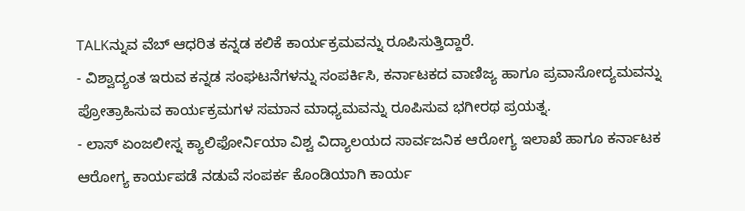TALKನ್ನುವ ವೆಬ್ ಆಧರಿತ ಕನ್ನಡ ಕಲಿಕೆ ಕಾರ್ಯಕ್ರಮವನ್ನು ರೂಪಿಸುತ್ತಿದ್ದಾರೆ.
- ವಿಶ್ವಾದ್ಯಂತ ಇರುವ ಕನ್ನಡ ಸಂಘಟನೆಗಳನ್ನು ಸಂಪರ್ಕಿಸಿ, ಕರ್ನಾಟಕದ ವಾಣಿಜ್ಯ ಹಾಗೂ ಪ್ರವಾಸೋದ್ಯಮವನ್ನು ಪ್ರೋತ್ರಾಹಿಸುವ ಕಾರ್ಯಕ್ರಮಗಳ ಸಮಾನ ಮಾಧ್ಯಮವನ್ನು ರೂಪಿಸುವ ಭಗೀರಥ ಪ್ರಯತ್ನ.
- ಲಾಸ್ ಏಂಜಲೀಸ್ನ ಕ್ಯಾಲಿಫೋರ್ನಿಯಾ ವಿಶ್ವ ವಿದ್ಯಾಲಯದ ಸಾರ್ವಜನಿಕ ಆರೋಗ್ಯ ಇಲಾಖೆ ಹಾಗೂ ಕರ್ನಾಟಕ ಆರೋಗ್ಯ ಕಾರ್ಯಪಡೆ ನಡುವೆ ಸಂಪರ್ಕ ಕೊಂಡಿಯಾಗಿ ಕಾರ್ಯ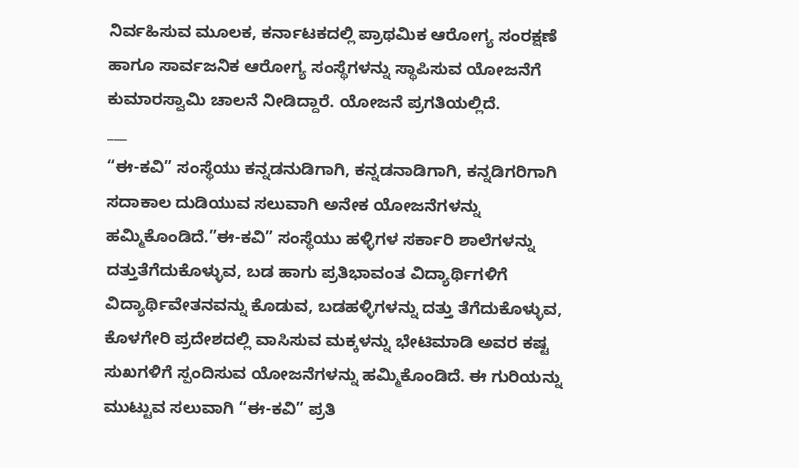ನಿರ್ವಹಿಸುವ ಮೂಲಕ, ಕರ್ನಾಟಕದಲ್ಲಿ ಪ್ರಾಥಮಿಕ ಆರೋಗ್ಯ ಸಂರಕ್ಷಣೆ ಹಾಗೂ ಸಾರ್ವಜನಿಕ ಆರೋಗ್ಯ ಸಂಸ್ಥೆಗಳನ್ನು ಸ್ಥಾಪಿಸುವ ಯೋಜನೆಗೆ ಕುಮಾರಸ್ವಾಮಿ ಚಾಲನೆ ನೀಡಿದ್ದಾರೆ. ಯೋಜನೆ ಪ್ರಗತಿಯಲ್ಲಿದೆ.
___
“ಈ-ಕವಿ” ಸಂಸ್ಥೆಯು ಕನ್ನಡನುಡಿಗಾಗಿ, ಕನ್ನಡನಾಡಿಗಾಗಿ, ಕನ್ನಡಿಗರಿಗಾಗಿ ಸದಾಕಾಲ ದುಡಿಯುವ ಸಲುವಾಗಿ ಅನೇಕ ಯೋಜನೆಗಳನ್ನು ಹಮ್ಮಿಕೊಂಡಿದೆ.”ಈ-ಕವಿ” ಸಂಸ್ಥೆಯು ಹಳ್ಳಿಗಳ ಸರ್ಕಾರಿ ಶಾಲೆಗಳನ್ನು ದತ್ತುತೆಗೆದುಕೊಳ್ಳುವ, ಬಡ ಹಾಗು ಪ್ರತಿಭಾವಂತ ವಿದ್ಯಾರ್ಥಿಗಳಿಗೆ ವಿದ್ಯಾರ್ಥಿವೇತನವನ್ನು ಕೊಡುವ, ಬಡಹಳ್ಳಿಗಳನ್ನು ದತ್ತು ತೆಗೆದುಕೊಳ್ಳುವ, ಕೊಳಗೇರಿ ಪ್ರದೇಶದಲ್ಲಿ ವಾಸಿಸುವ ಮಕ್ಕಳನ್ನು ಭೇಟಿಮಾಡಿ ಅವರ ಕಷ್ಟ ಸುಖಗಳಿಗೆ ಸ್ಪಂದಿಸುವ ಯೋಜನೆಗಳನ್ನು ಹಮ್ಮಿಕೊಂಡಿದೆ. ಈ ಗುರಿಯನ್ನು ಮುಟ್ಟುವ ಸಲುವಾಗಿ “ಈ-ಕವಿ” ಪ್ರತಿ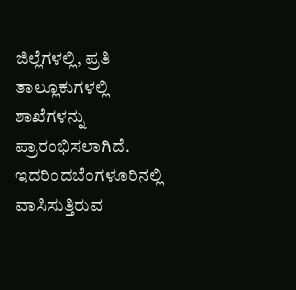ಜಿಲ್ಲೆಗಳಲ್ಲಿ, ಪ್ರತಿ ತಾಲ್ಲೂಕುಗಳಲ್ಲಿ ಶಾಖೆಗಳನ್ನು ಪ್ರಾರಂಭಿಸಲಾಗಿದೆ. ಇದರಿಂದಬೆಂಗಳೂರಿನಲ್ಲಿ ವಾಸಿಸುತ್ತಿರುವ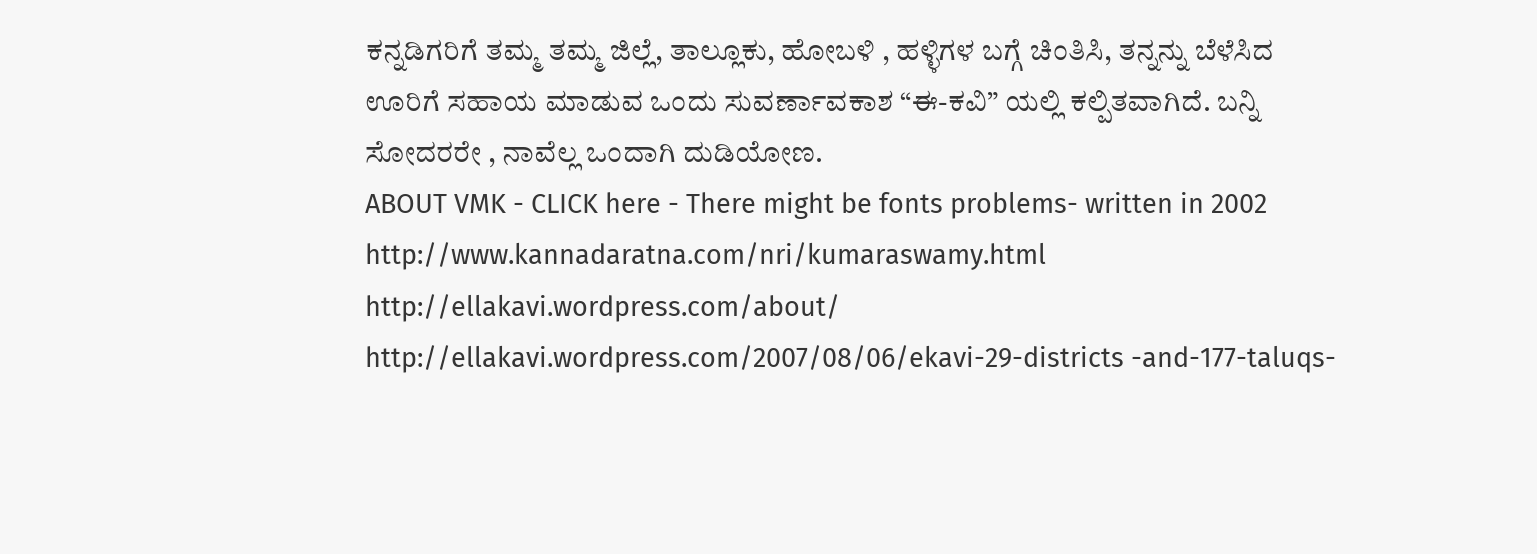ಕನ್ನಡಿಗರಿಗೆ ತಮ್ಮ ತಮ್ಮ ಜಿಲ್ಲೆ, ತಾಲ್ಲೂಕು, ಹೋಬಳಿ , ಹಳ್ಳಿಗಳ ಬಗ್ಗೆ ಚಿಂತಿಸಿ, ತನ್ನನ್ನು ಬೆಳೆಸಿದ ಊರಿಗೆ ಸಹಾಯ ಮಾಡುವ ಒಂದು ಸುವರ್ಣಾವಕಾಶ “ಈ-ಕವಿ” ಯಲ್ಲಿ ಕಲ್ಪಿತವಾಗಿದೆ. ಬನ್ನಿ ಸೋದರರೇ , ನಾವೆಲ್ಲ ಒಂದಾಗಿ ದುಡಿಯೋಣ.
ABOUT VMK - CLICK here - There might be fonts problems- written in 2002
http://www.kannadaratna.com/nri/kumaraswamy.html
http://ellakavi.wordpress.com/about/
http://ellakavi.wordpress.com/2007/08/06/ekavi-29-districts -and-177-taluqs-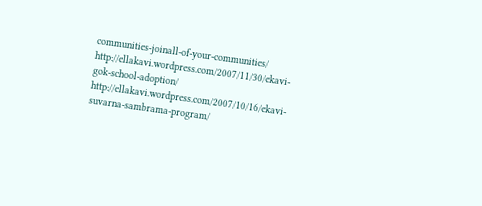communities-joinall-of-your-communities/
http://ellakavi.wordpress.com/2007/11/30/ekavi-gok-school-adoption/
http://ellakavi.wordpress.com/2007/10/16/ekavi-suvarna-sambrama-program/